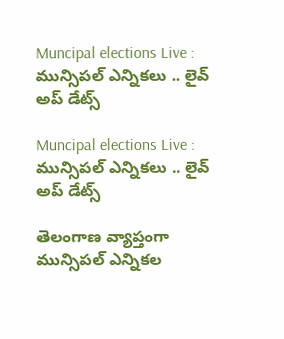Muncipal elections Live : మున్సిపల్ ఎన్నికలు .. లైవ్ అప్ డేట్స్

Muncipal elections Live : మున్సిపల్ ఎన్నికలు .. లైవ్ అప్ డేట్స్

తెలంగాణ వ్యాప్తంగా మున్సిపల్ ఎన్నికల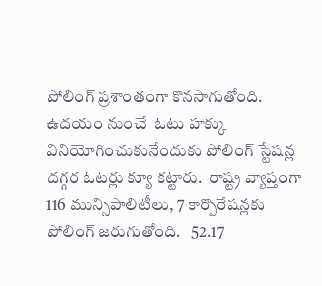పోలింగ్ ప్రశాంతంగా కొనసాగుతోంది. ఉదయం నుంచే  ఓటు హక్కు వినియోగించుకునేందుకు పోలింగ్ స్టేషన్ల దగ్గర ఓటర్లు క్యూ కట్టారు.  రాష్ట్ర వ్యాప్తంగా 116 మున్సిపాలిటీలు, 7 కార్పొరేషన్లకు పోలింగ్ జరుగుతోంది.   52.17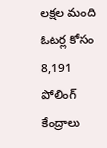లక్షల మంది ఓటర్ల కోసం 8,191 పోలింగ్ కేంద్రాలు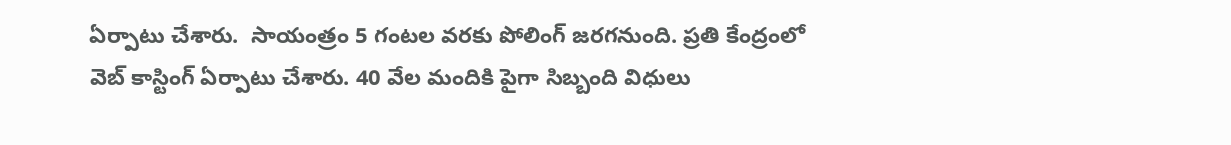ఏర్పాటు చేశారు.  సాయంత్రం 5 గంటల వరకు పోలింగ్ జరగనుంది. ప్రతి కేంద్రంలో వెబ్ కాస్టింగ్ ఏర్పాటు చేశారు. 40 వేల మందికి పైగా సిబ్బంది విధులు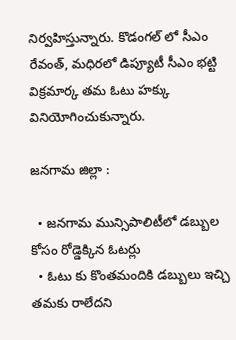నిర్వహిస్తున్నారు. కొడంగల్ లో సీఎం రేవంత్, మధిరలో డిప్యూటీ సీఎం భట్టి విక్రమార్క తమ ఓటు హక్కు వినియోగించుకున్నారు.

జనగామ జిల్లా :

  • జనగామ మున్సిపాలిటీలో డబ్బుల కోసం రోడ్డెక్కిన ఓటర్లు
  • ఓటు కు కొంతమందికి డబ్బులు ఇచ్చి తమకు రాలేదని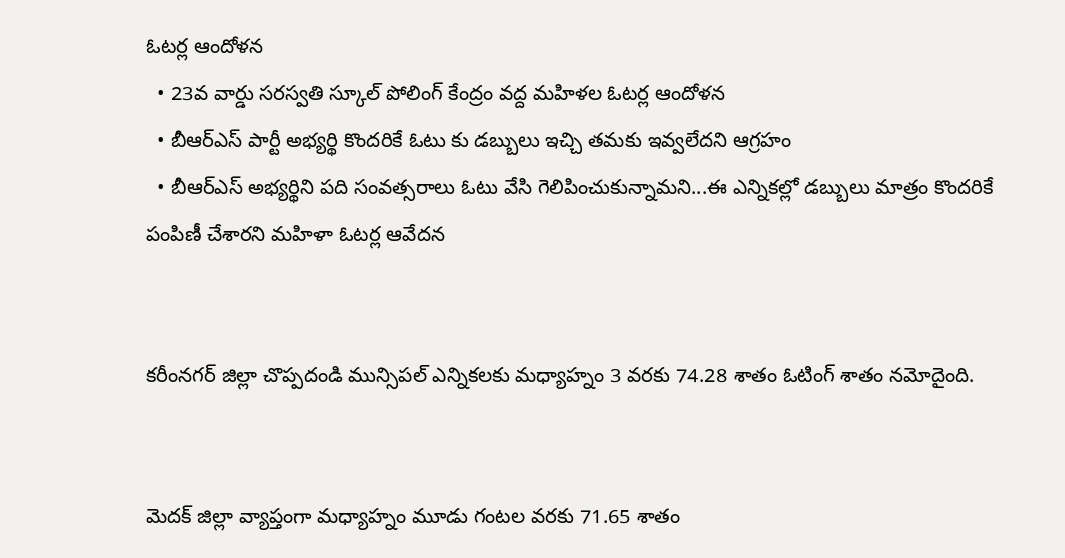ఓటర్ల ఆందోళన
  • 23వ వార్డు సరస్వతి స్కూల్ పోలింగ్ కేంద్రం వద్ద మహిళల ఓటర్ల ఆందోళన
  • బీఆర్ఎస్ పార్టీ అభ్యర్థి కొందరికే ఓటు కు డబ్బులు ఇచ్చి తమకు ఇవ్వలేదని ఆగ్రహం
  • బీఆర్ఎస్ అభ్యర్థిని పది సంవత్సరాలు ఓటు వేసి గెలిపించుకున్నామని...ఈ ఎన్నికల్లో డబ్బులు మాత్రం కొందరికే  పంపిణీ చేశారని మహిళా ఓటర్ల ఆవేదన


కరీంనగర్ జిల్లా చొప్పదండి మున్సిపల్ ఎన్నికలకు మధ్యాహ్నం 3 వరకు 74.28 శాతం ఓటింగ్ శాతం నమోదైంది.


మెదక్ జిల్లా వ్యాప్తంగా మధ్యాహ్నం మూడు గంటల వరకు 71.65 శాతం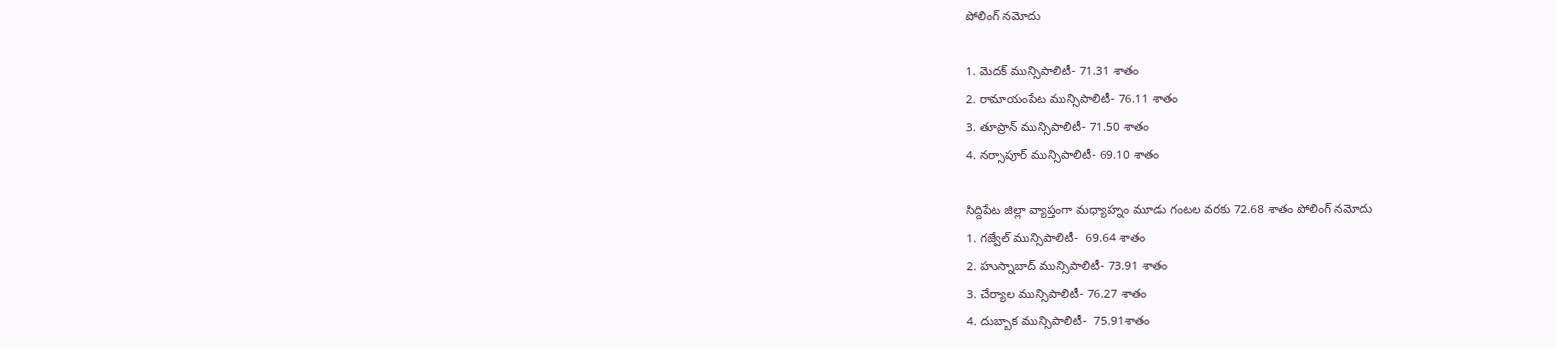పోలింగ్ నమోదు

1. మెదక్ మున్సిపాలిటీ- 71.31 శాతం
2. రామాయంపేట మున్సిపాలిటీ- 76.11 శాతం
3. తూప్రాన్ మున్సిపాలిటీ- 71.50 శాతం
4. నర్సాపూర్ మున్సిపాలిటీ- 69.10 శాతం

సిద్దిపేట జిల్లా వ్యాప్తంగా మధ్యాహ్నం మూడు గంటల వరకు 72.68 శాతం పోలింగ్ నమోదు
1. గజ్వేల్ మున్సిపాలిటీ-  69.64 శాతం
2. హుస్నాబాద్ మున్సిపాలిటీ- 73.91 శాతం
3. చేర్యాల మున్సిపాలిటీ- 76.27 శాతం
4. దుబ్బాక మున్సిపాలిటీ-  75.91శాతం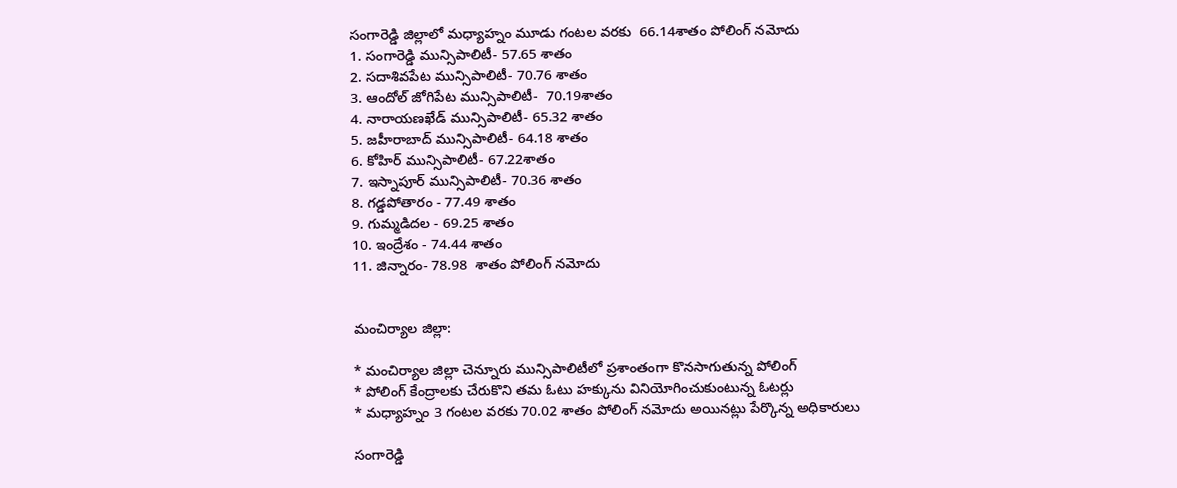సంగారెడ్డి జిల్లాలో మధ్యాహ్నం మూడు గంటల వరకు  66.14శాతం పోలింగ్ నమోదు
1. సంగారెడ్డి మున్సిపాలిటీ- 57.65 శాతం
2. సదాశివపేట మున్సిపాలిటీ- 70.76 శాతం
3. ఆందోల్ జోగిపేట మున్సిపాలిటీ-  70.19శాతం
4. నారాయణఖేడ్ మున్సిపాలిటీ- 65.32 శాతం
5. జహీరాబాద్ మున్సిపాలిటీ- 64.18 శాతం
6. కోహిర్ మున్సిపాలిటీ- 67.22శాతం
7. ఇస్నాపూర్ మున్సిపాలిటీ- 70.36 శాతం
8. గడ్డపోతారం - 77.49 శాతం
9. గుమ్మడిదల - 69.25 శాతం
10. ఇంద్రేశం - 74.44 శాతం
11. జిన్నారం- 78.98  శాతం పోలింగ్ నమోదు


మంచిర్యాల జిల్లా:

* మంచిర్యాల జిల్లా చెన్నూరు మున్సిపాలిటీలో ప్రశాంతంగా కొనసాగుతున్న పోలింగ్
* పోలింగ్ కేంద్రాలకు చేరుకొని తమ ఓటు హక్కును వినియోగించుకుంటున్న ఓటర్లు
* మధ్యాహ్నం 3 గంటల వరకు 70.02 శాతం పోలింగ్ నమోదు అయినట్లు పేర్కొన్న అధికారులు

సంగారెడ్డి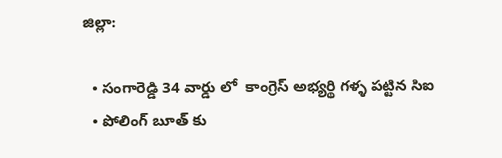జిల్లా:

  • సంగారెడ్డి 34 వార్డు లో  కాంగ్రెస్ అభ్యర్థి గళ్ళ పట్టిన సిఐ
  • పోలింగ్ బూత్ కు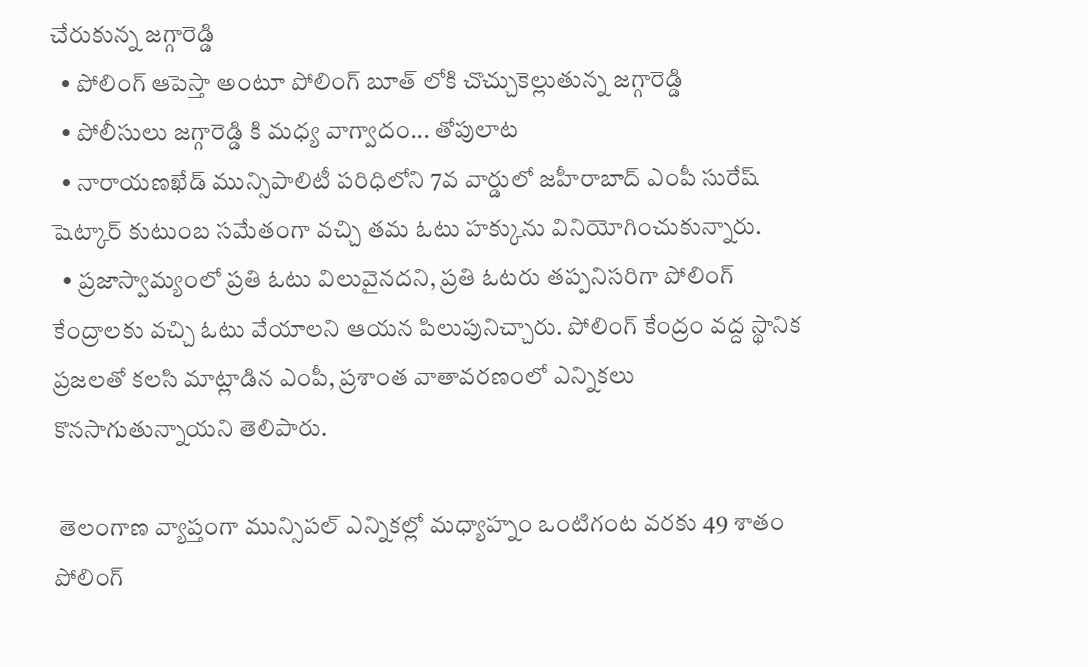చేరుకున్న జగ్గారెడ్డి
  • పోలింగ్ ఆపెస్తా అంటూ పోలింగ్ బూత్ లోకి చొచ్చుకెల్లుతున్న జగ్గారెడ్డి
  • పోలీసులు జగ్గారెడ్డి కి మధ్య వాగ్వాదం... తోపులాట
  • నారాయణఖేడ్ మున్సిపాలిటీ పరిధిలోని 7వ వార్డులో జహీరాబాద్ ఎంపీ సురేష్ షెట్కార్ కుటుంబ సమేతంగా వచ్చి తమ ఓటు హక్కును వినియోగించుకున్నారు.
  • ప్రజాస్వామ్యంలో ప్రతి ఓటు విలువైనదని, ప్రతి ఓటరు తప్పనిసరిగా పోలింగ్ కేంద్రాలకు వచ్చి ఓటు వేయాలని ఆయన పిలుపునిచ్చారు. పోలింగ్ కేంద్రం వద్ద స్థానిక ప్రజలతో కలసి మాట్లాడిన ఎంపీ, ప్రశాంత వాతావరణంలో ఎన్నికలు కొనసాగుతున్నాయని తెలిపారు.

 తెలంగాణ వ్యాప్తంగా మున్సిపల్ ఎన్నికల్లో మధ్యాహ్నం ఒంటిగంట వరకు 49 శాతం పోలింగ్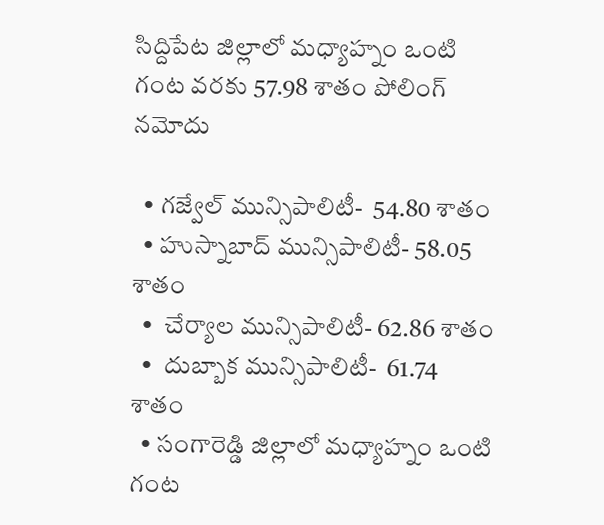సిద్దిపేట జిల్లాలో మధ్యాహ్నం ఒంటి గంట వరకు 57.98 శాతం పోలింగ్ నమోదు

  • గజ్వేల్ మున్సిపాలిటీ-  54.80 శాతం
  • హుస్నాబాద్ మున్సిపాలిటీ- 58.05 శాతం
  •  చేర్యాల మున్సిపాలిటీ- 62.86 శాతం
  •  దుబ్బాక మున్సిపాలిటీ-  61.74 శాతం
  • సంగారెడ్డి జిల్లాలో మధ్యాహ్నం ఒంటి గంట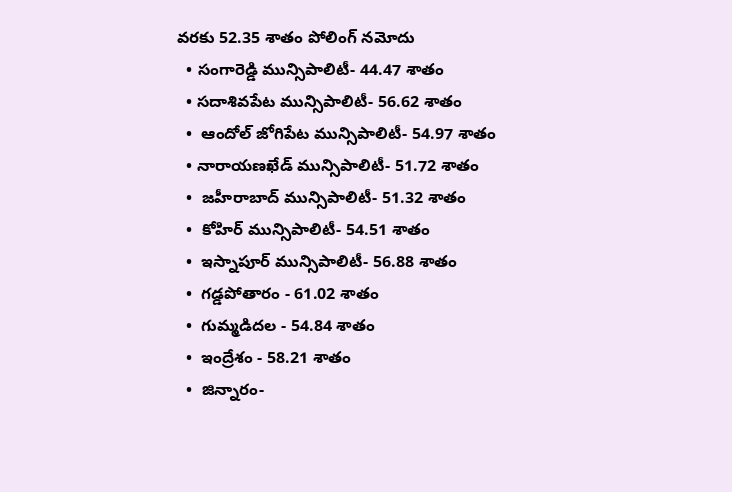వరకు 52.35 శాతం పోలింగ్ నమోదు
  • సంగారెడ్డి మున్సిపాలిటీ- 44.47 శాతం
  • సదాశివపేట మున్సిపాలిటీ- 56.62 శాతం
  •  ఆందోల్ జోగిపేట మున్సిపాలిటీ- 54.97 శాతం
  • నారాయణఖేడ్ మున్సిపాలిటీ- 51.72 శాతం
  •  జహీరాబాద్ మున్సిపాలిటీ- 51.32 శాతం
  •  కోహిర్ మున్సిపాలిటీ- 54.51 శాతం
  •  ఇస్నాపూర్ మున్సిపాలిటీ- 56.88 శాతం
  •  గడ్డపోతారం - 61.02 శాతం
  •  గుమ్మడిదల - 54.84 శాతం
  •  ఇంద్రేశం - 58.21 శాతం
  •  జిన్నారం-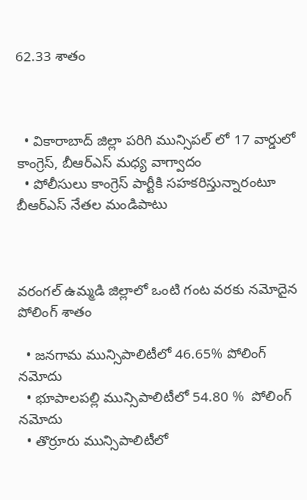62.33 శాతం



  • వికారాబాద్ జిల్లా పరిగి మున్సిపల్ లో 17 వార్డులో కాంగ్రెస్, బీఆర్ఎస్ మధ్య వాగ్వాదం
  • పోలీసులు కాంగ్రెస్ పార్టీకి సహకరిస్తున్నారంటూ బీఆర్ఎస్ నేతల మండిపాటు



వరంగల్ ఉమ్మడి జిల్లాలో ఒంటి గంట వరకు నమోదైన పోలింగ్ శాతం

  • జనగామ మున్సిపాలిటీలో 46.65% పోలింగ్ నమోదు
  • భూపాలపల్లి మున్సిపాలిటీలో 54.80 %  పోలింగ్ నమోదు
  • తొర్రూరు మున్సిపాలిటీలో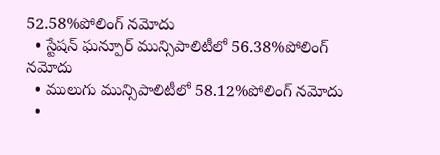52.58%పోలింగ్ నమోదు
  • స్టేషన్ ఘన్పూర్ మున్సిపాలిటీలో 56.38%పోలింగ్ నమోదు
  • ములుగు మున్సిపాలిటీలో 58.12%పోలింగ్ నమోదు
  •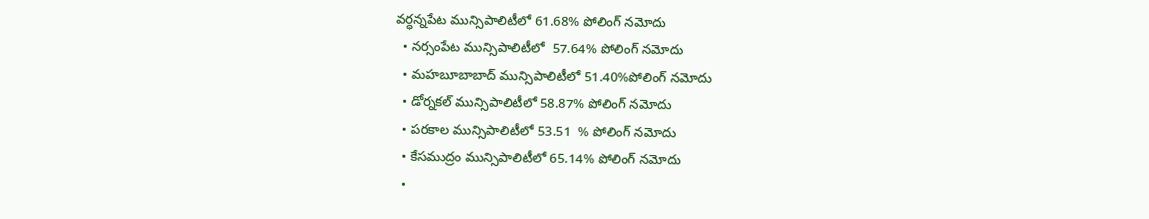వర్ధన్నపేట మున్సిపాలిటీలో 61.68% పోలింగ్ నమోదు
  • నర్సంపేట మున్సిపాలిటీలో  57.64% పోలింగ్ నమోదు
  • మహబూబాబాద్ మున్సిపాలిటీలో 51.40%పోలింగ్ నమోదు
  • డోర్నకల్ మున్సిపాలిటీలో 58.87% పోలింగ్ నమోదు
  • పరకాల మున్సిపాలిటీలో 53.51  % పోలింగ్ నమోదు
  • కేసముద్రం మున్సిపాలిటీలో 65.14% పోలింగ్ నమోదు
  •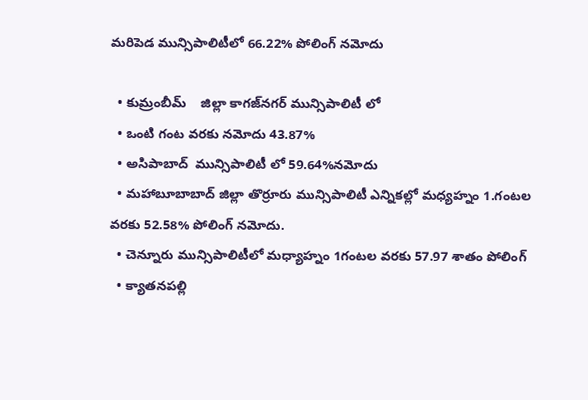మరిపెడ మున్సిపాలిటీలో 66.22% పోలింగ్ నమోదు

  • కుమ్రంబీమ్    జిల్లా కాగజ్‌నగర్‌ మున్సిపాలిటీ లో
  • ఒంటి గంట వరకు నమోదు 43.87%
  • అసిపాబాద్  మున్సిపాలిటీ లో 59.64%నమోదు
  • మహాబూబాబాద్ జిల్లా తొర్రూరు మున్సిపాలిటీ ఎన్నికల్లో మధ్యహ్నం 1.గంటల వరకు 52.58% పోలింగ్ నమోదు.
  • చెన్నూరు మున్సిపాలిటీలో మధ్యాహ్నం 1గంటల వరకు 57.97 శాతం పోలింగ్
  • క్యాతనపల్లి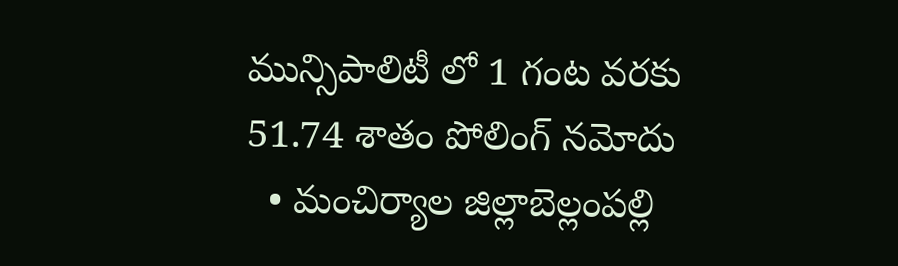మున్సిపాలిటీ లో 1 గంట వరకు 51.74 శాతం పోలింగ్ నమోదు
  • మంచిర్యాల జిల్లాబెల్లంపల్లి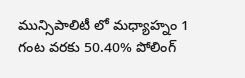మున్సిపాలిటీ లో మధ్యాహ్నం 1 గంట వరకు 50.40% పోలింగ్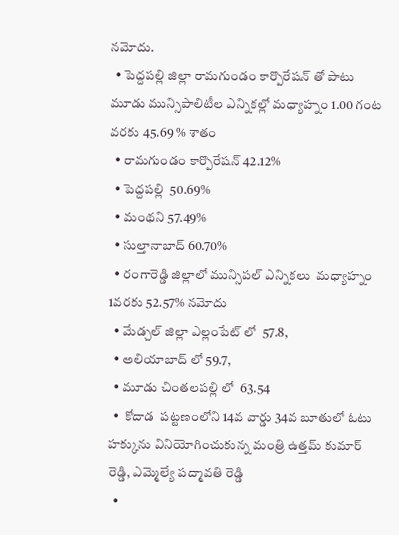నమోదు.
  • పెద్దపల్లి జిల్లా రామగుండం కార్పొరేషన్ తో పాటు మూడు మున్సిపాలిటీల ఎన్నికల్లో మధ్యాహ్నం 1.00 గంట వరకు 45.69 % శాతం
  • రామగుండం కార్పొరేషన్ 42.12%
  • పెద్దపల్లి  50.69%
  • మంథని 57.49%
  • సుల్తానాబాద్ 60.70%
  • రంగారెడ్డి జిల్లాలో మున్సిపల్ ఎన్నికలు  మధ్యాహ్నం 1వరకు 52.57% నమోదు
  • మేడ్చల్ జిల్లా ఎల్లంపేట్ లో  57.8,
  • అలియాబాద్ లో 59.7,
  • మూడు చింతలపల్లి లో  63.54
  •  కోదాడ  పట్టణంలోని 14వ వార్డు 34వ బూతులో ఓటు హక్కును వినియోగించుకున్న మంత్రి ఉత్తమ్ కుమార్ రెడ్డి, ఎమ్మెల్యే పద్మావతి రెడ్డి
  •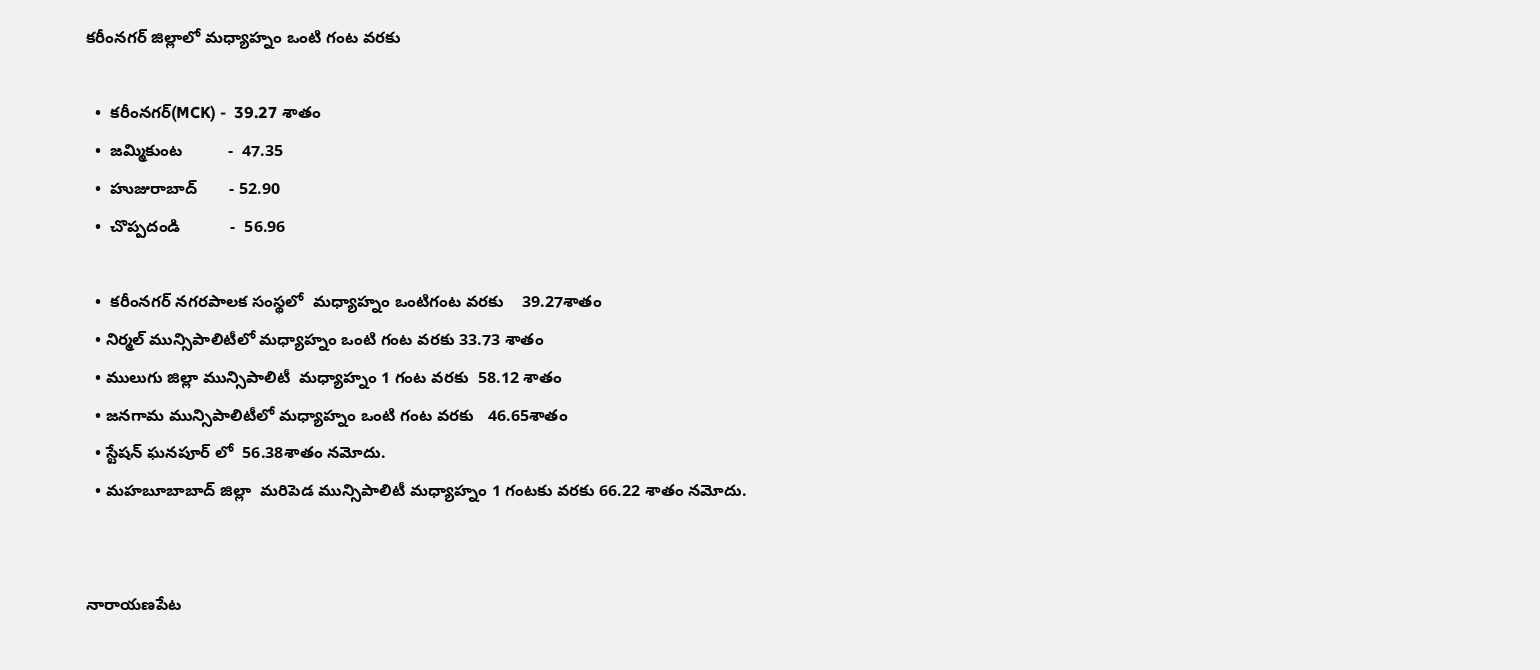కరీంనగర్ జిల్లాలో మధ్యాహ్నం ఒంటి గంట వరకు

  •  కరీంనగర్(MCK) -  39.27 శాతం
  •  జమ్మికుంట          -  47.35
  •  హుజురాబాద్       - 52.90
  •  చొప్పదండి           -  56.96

  •  కరీంనగర్ నగరపాలక సంస్థలో  మధ్యాహ్నం ఒంటిగంట వరకు    39.27శాతం
  • నిర్మల్ మున్సిపాలిటీలో మధ్యాహ్నం ఒంటి గంట వరకు 33.73 శాతం
  • ములుగు జిల్లా మున్సిపాలిటీ  మధ్యాహ్నం 1 గంట వరకు  58.12 శాతం
  • జనగామ మున్సిపాలిటీలో మధ్యాహ్నం ఒంటి గంట వరకు   46.65శాతం
  • స్టేషన్ ఘనపూర్ లో  56.38శాతం నమోదు.
  • మహబూబాబాద్ జిల్లా  మరిపెడ మున్సిపాలిటీ మధ్యాహ్నం 1 గంటకు వరకు 66.22 శాతం నమోదు.


నారాయణపేట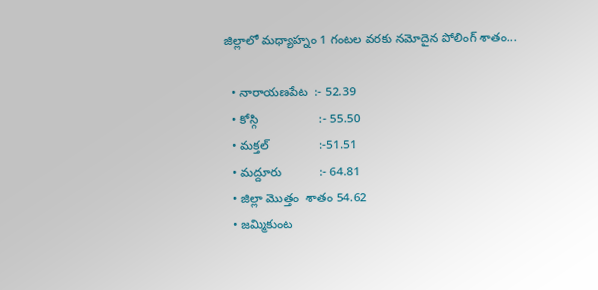జిల్లాలో మధ్యాహ్నం 1 గంటల వరకు నమోదైన పోలింగ్ శాతం...

  • నారాయణపేట  :- 52.39
  • కోస్గి                  :- 55.50
  • మక్తల్               :-51.51
  • మద్దూరు           :- 64.81
  • జిల్లా మొత్తం  శాతం 54.62
  • జమ్మికుంట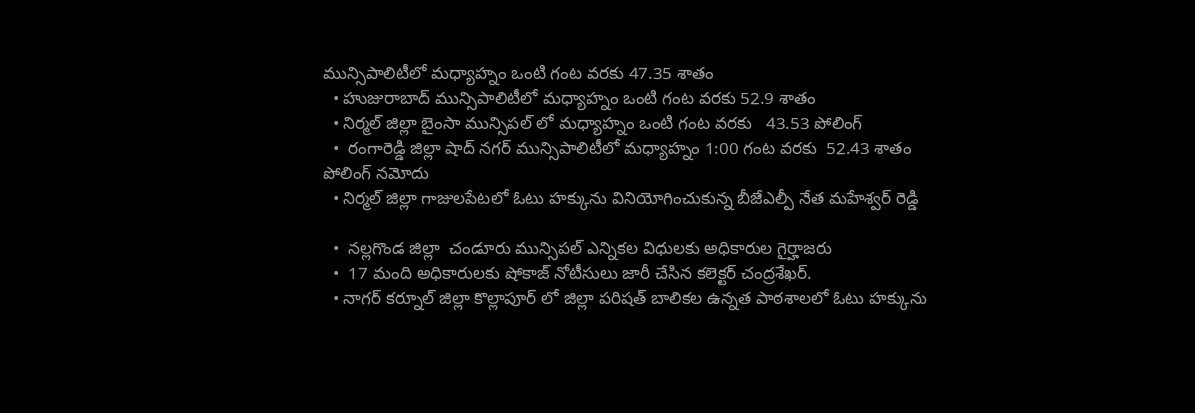మున్సిపాలిటీలో మధ్యాహ్నం ఒంటి గంట వరకు 47.35 శాతం
  • హుజురాబాద్ మున్సిపాలిటీలో మధ్యాహ్నం ఒంటి గంట వరకు 52.9 శాతం
  • నిర్మల్ జిల్లా బైంసా మున్సిపల్ లో మధ్యాహ్నం ఒంటి గంట వరకు   43.53 పోలింగ్
  •  రంగారెడ్డి జిల్లా షాద్ నగర్ మున్సిపాలిటీలో మధ్యాహ్నం 1:00 గంట వరకు  52.43 శాతం పోలింగ్ నమోదు
  • నిర్మల్ జిల్లా గాజులపేటలో ఓటు హక్కును వినియోగించుకున్న బీజేఎల్పీ నేత మహేశ్వర్ రెడ్డి

  •  నల్లగొండ జిల్లా  చండూరు మున్సిపల్ ఎన్నికల విధులకు అధికారుల గైర్హాజరు
  •  17 మంది అధికారులకు షోకాజ్ నోటీసులు జారీ చేసిన కలెక్టర్ చంద్రశేఖర్.
  • నాగర్ కర్నూల్ జిల్లా కొల్లాపూర్ లో జిల్లా పరిషత్ బాలికల ఉన్నత పాఠశాలలో ఓటు హక్కును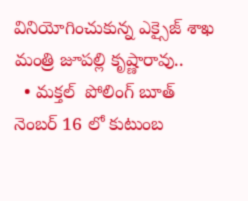వినియోగించుకున్న ఎక్సైజ్ శాఖ మంత్రి జూపల్లి కృష్ణారావు..
  • మక్తల్  పోలింగ్ బూత్ నెంబర్ 16 లో కుటుంబ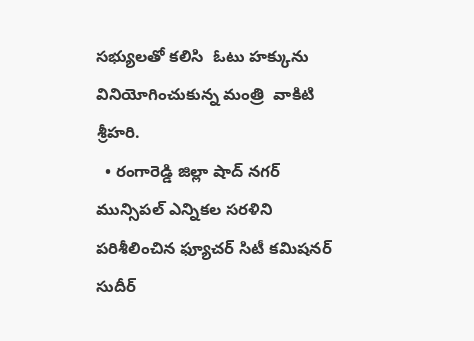సభ్యులతో కలిసి  ఓటు హక్కును వినియోగించుకున్న మంత్రి  వాకిటి శ్రీహరి.
  • రంగారెడ్డి జిల్లా షాద్ నగర్ మున్సిపల్ ఎన్నికల సరళిని పరిశీలించిన ఫ్యూచర్ సిటీ కమిషనర్ సుదీర్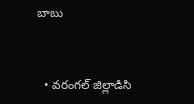బాబు



  • వరంగల్ జిల్లాడిసి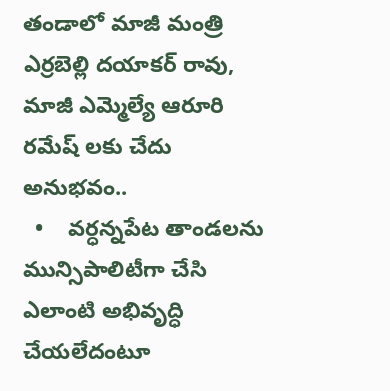తండాలో మాజీ మంత్రి ఎర్రబెల్లి దయాకర్ రావు, మాజీ ఎమ్మెల్యే ఆరూరి రమేష్ లకు చేదు అనుభవం..
  •    వర్ధన్నపేట తాండలను మున్సిపాలిటీగా చేసి ఎలాంటి అభివృద్ధి చేయలేదంటూ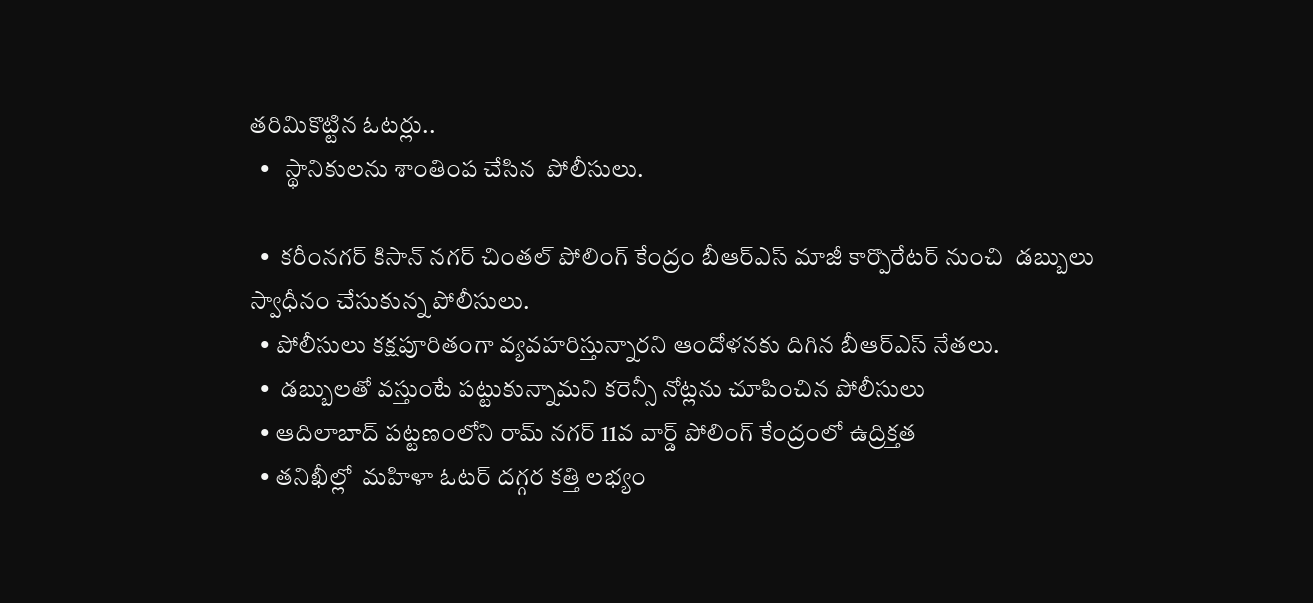తరిమికొట్టిన ఓటర్లు..
  •   స్థానికులను శాంతింప చేసిన  పోలీసులు.

  •  కరీంనగర్ కిసాన్ నగర్ చింతల్ పోలింగ్ కేంద్రం బీఆర్ఎస్ మాజీ కార్పొరేటర్ నుంచి  డబ్బులు స్వాధీనం చేసుకున్న పోలీసులు.
  • పోలీసులు కక్షపూరితంగా వ్యవహరిస్తున్నారని ఆందోళనకు దిగిన బీఆర్ఎస్ నేతలు.
  •  డబ్బులతో వస్తుంటే పట్టుకున్నామని కరెన్సీ నోట్లను చూపించిన పోలీసులు
  • ఆదిలాబాద్ పట్టణంలోని రామ్ నగర్ 11వ వార్డ్ పోలింగ్ కేంద్రంలో ఉద్రిక్తత
  • తనిఖీల్లో  మహిళా ఓటర్ దగ్గర కత్తి లభ్యం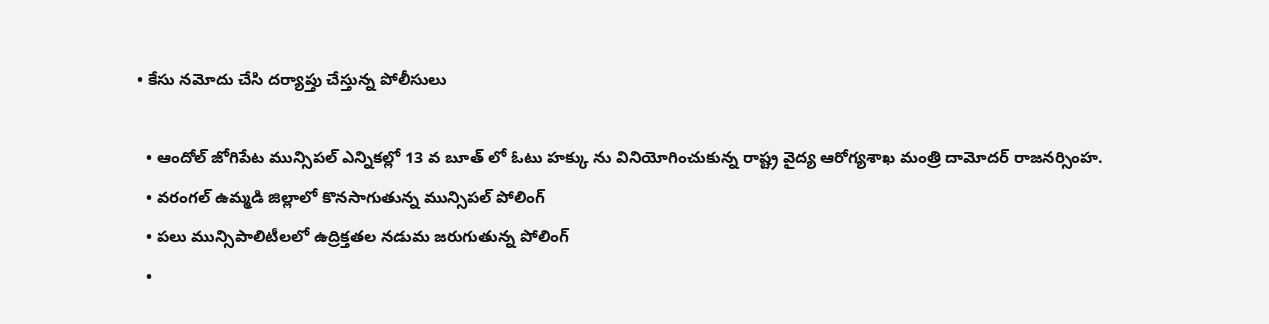• కేసు నమోదు చేసి దర్యాప్తు చేస్తున్న పోలీసులు

  • ఆందోల్ జోగిపేట మున్సిపల్ ఎన్నికల్లో 13 వ బూత్ లో ఓటు హక్కు ను వినియోగించుకున్న రాష్ట్ర వైద్య ఆరోగ్యశాఖ మంత్రి దామోదర్ రాజనర్సింహ.
  • వరంగల్ ఉమ్మడి జిల్లాలో కొనసాగుతున్న మున్సిపల్ పోలింగ్
  • పలు మున్సిపాలిటీలలో ఉద్రిక్తతల నడుమ జరుగుతున్న పోలింగ్
  •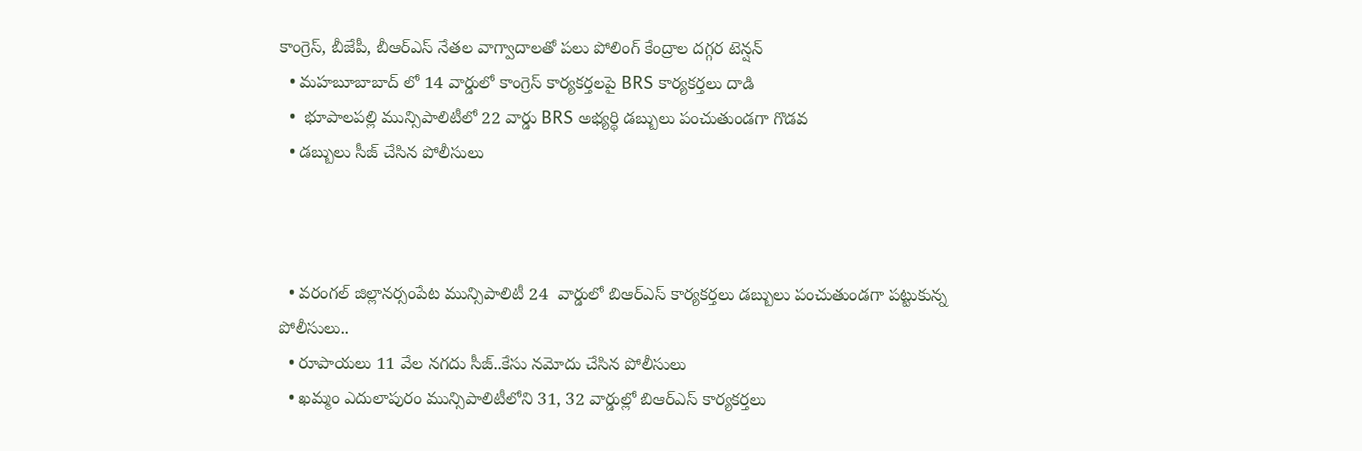కాంగ్రెస్, బీజేపీ, బీఆర్ఎస్ నేతల వాగ్వాదాలతో పలు పోలింగ్ కేంద్రాల దగ్గర టెన్షన్
  • మహబూబాబాద్ లో 14 వార్డులో కాంగ్రెస్ కార్యకర్తలపై BRS కార్యకర్తలు దాడి
  •  భూపాలపల్లి మున్సిపాలిటీలో 22 వార్డు BRS అభ్యర్థి డబ్బులు పంచుతుండగా గొడవ
  • డబ్బులు సీజ్ చేసిన పోలీసులు



  • వరంగల్ జిల్లానర్సంపేట మున్సిపాలిటీ 24  వార్డులో బిఆర్ఎస్ కార్యకర్తలు డబ్బులు పంచుతుండగా పట్టుకున్న పోలీసులు..
  • రూపాయలు 11 వేల నగదు సీజ్..కేసు నమోదు చేసిన పోలీసులు
  • ఖమ్మం ఎదులాపురం మున్సిపాలిటీలోని 31, 32 వార్డుల్లో బిఆర్ఎస్ కార్యకర్తలు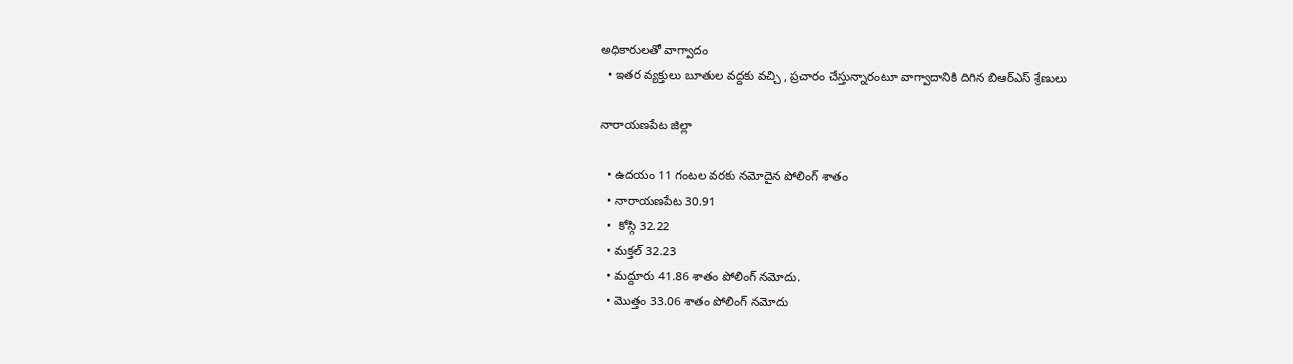అధికారులతో వాగ్వాదం
  • ఇతర వ్యక్తులు బూతుల వద్దకు వచ్చి , ప్రచారం చేస్తున్నారంటూ వాగ్వాదానికి దిగిన బిఆర్ఎస్ శ్రేణులు

నారాయణపేట జిల్లా

  • ఉదయం 11 గంటల వరకు నమోదైన పోలింగ్ శాతం
  • నారాయణపేట 30.91
  •  కోస్గి 32.22
  • మక్తల్ 32.23
  • మద్దూరు 41.86 శాతం పోలింగ్ నమోదు.
  • మొత్తం 33.06 శాతం పోలింగ్ నమోదు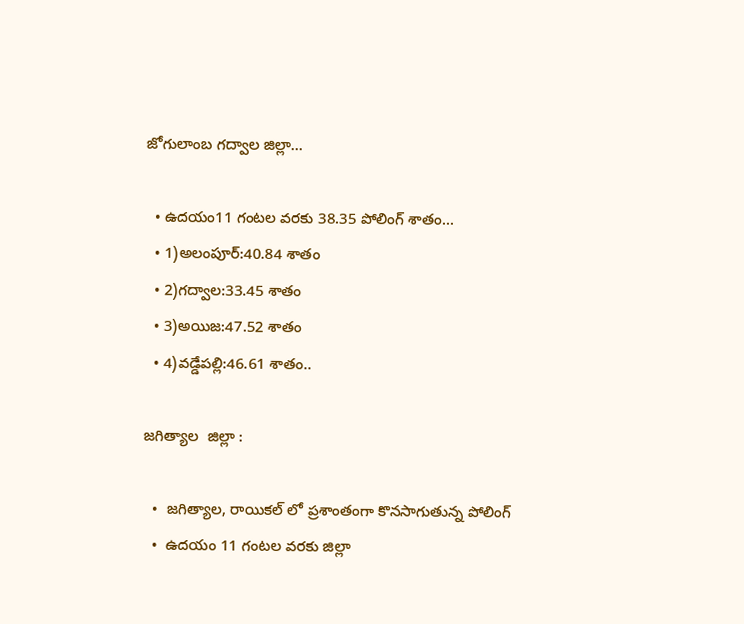జోగులాంబ గద్వాల జిల్లా...

  • ఉదయం11 గంటల వరకు 38.35 పోలింగ్ శాతం...
  • 1)అలంపూర్:40.84 శాతం
  • 2)గద్వాల:33.45 శాతం
  • 3)అయిజ:47.52 శాతం
  • 4)వడ్డేపల్లి:46.61 శాతం..

జగిత్యాల  జిల్లా :

  •  జగిత్యాల, రాయికల్ లో ప్రశాంతంగా కొనసాగుతున్న పోలింగ్
  •  ఉదయం 11 గంటల వరకు జిల్లా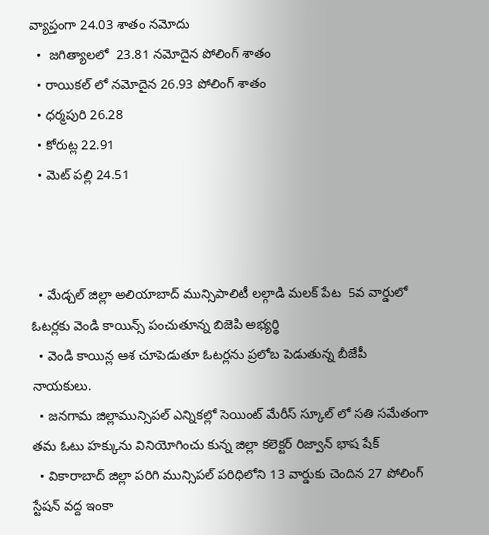వ్యాప్తంగా 24.03 శాతం నమోదు
  •  జగిత్యాలలో  23.81 నమోదైన పోలింగ్ శాతం
  • రాయికల్ లో నమోదైన 26.93 పోలింగ్ శాతం
  • ధర్మపురి 26.28
  • కోరుట్ల 22.91
  • మెట్ పల్లి 24.51



  • మేడ్చల్ జిల్లా అలియాబాద్ మున్సిపాలిటీ లల్గాడి మలక్ పేట  5వ వార్డులో ఓటర్లకు వెండి కాయిన్స్ పంచుతూన్న బిజెపి అభ్యర్థి
  • వెండి కాయిన్ల ఆశ చూపెడుతూ ఓటర్లను ప్రలోబ పెడుతున్న బీజేపీ నాయకులు.
  • జనగామ జిల్లామున్సిపల్ ఎన్నికల్లో సెయింట్ మేరీస్ స్కూల్ లో సతి సమేతంగా తమ ఓటు హక్కును వినియోగించు కున్న జిల్లా కలెక్టర్ రిజ్వాన్ భాష షేక్
  • వికారాబాద్ జిల్లా పరిగి మున్సిపల్ పరిధిలోని 13 వార్డుకు చెందిన 27 పోలింగ్ స్టేషన్ వద్ద ఇంకా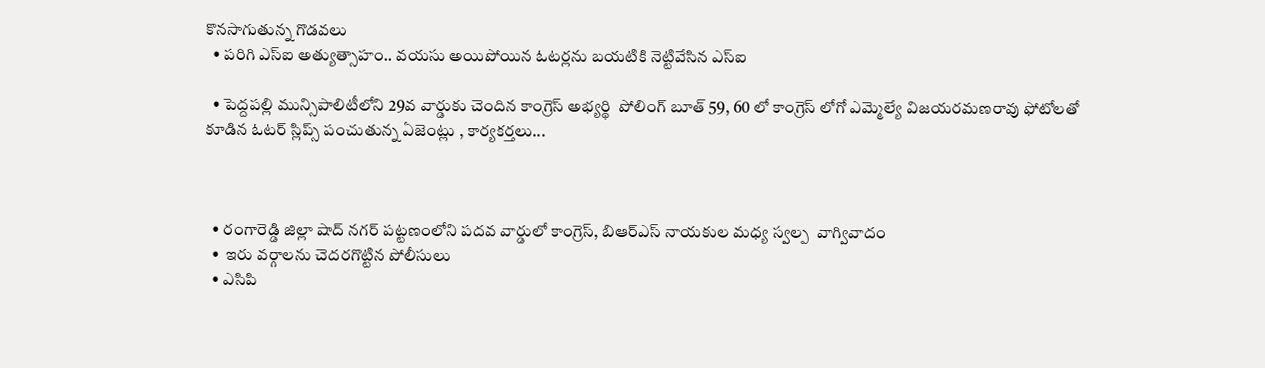కొనసాగుతున్న గొడవలు
  • పరిగి ఎస్ఐ అత్యుత్సాహం.. వయసు అయిపోయిన ఓటర్లను బయటికి నెట్టివేసిన ఎస్ఐ

  • పెద్దపల్లి మున్సిపాలిటీలోని 29వ వార్డుకు చెందిన కాంగ్రెస్ అభ్యర్థి  పోలింగ్ బూత్ 59, 60 లో కాంగ్రెస్ లోగో ఎమ్మెల్యే విజయరమణరావు ఫోటోలతో కూడిన ఓటర్ స్లిప్స్ పంచుతున్న ఏజెంట్లు , కార్యకర్తలు...



  • రంగారెడ్డి జిల్లా షాద్ నగర్ పట్టణంలోని పదవ వార్డులో కాంగ్రెస్, బిఆర్ఎస్ నాయకుల మధ్య స్వల్ప  వాగ్వివాదం
  •  ఇరు వర్గాలను చెదరగొట్టిన పోలీసులు
  • ఎసిపి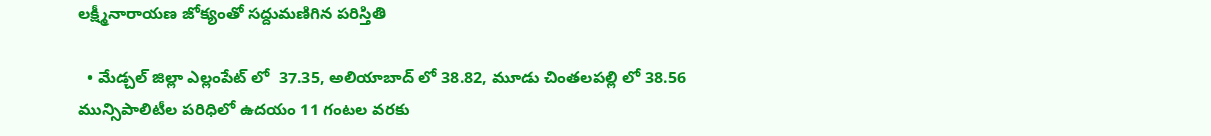లక్ష్మీనారాయణ జోక్యంతో సద్దుమణిగిన పరిస్తితి

  • మేడ్చల్ జిల్లా ఎల్లంపేట్ లో  37.35, అలియాబాద్ లో 38.82, మూడు చింతలపల్లి లో 38.56  మున్సిపాలిటీల పరిధిలో ఉదయం 11 గంటల వరకు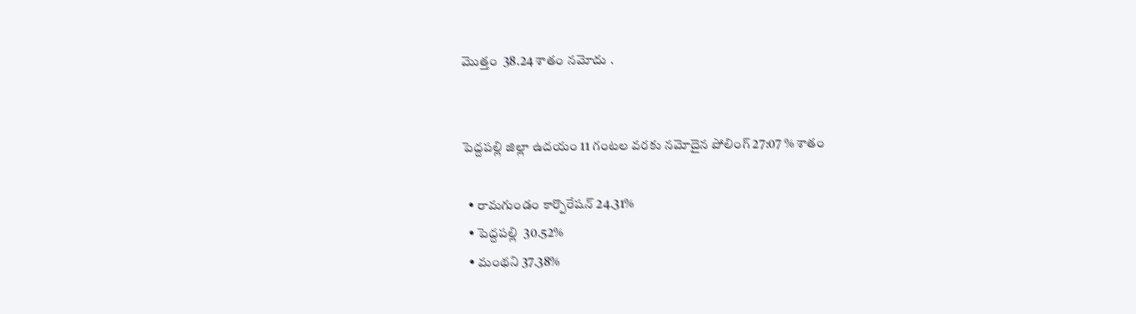మొత్తం  38.24 శాతం నమోదు .


పెద్దపల్లి జిల్లా ఉదయం 11 గంటల వరకు నమోదైన పోలింగ్ 27:07 % శాతం

  • రామగుండం కార్పొరేషన్ 24.31%
  • పెద్దపల్లి  30.52%
  • మంథని 37.38%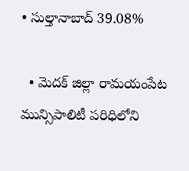• సుల్తానాబాద్ 39.08%

  • మెదక్ జిల్లా రామయంపేట మున్సిపాలిటీ పరిధిలోని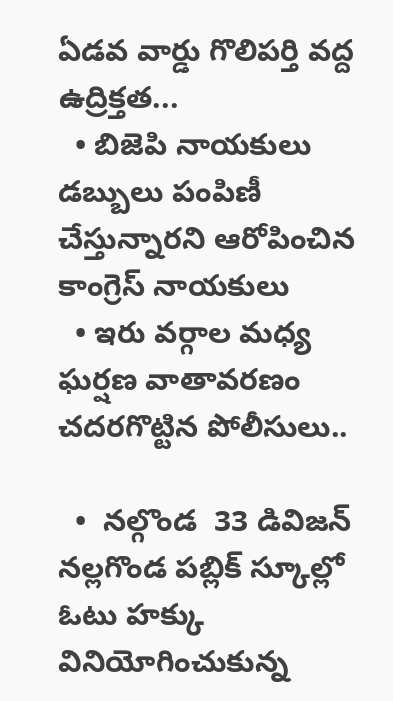ఏడవ వార్డు గొలిపర్తి వద్ద  ఉద్రిక్తత...
  • బిజెపి నాయకులు డబ్బులు పంపిణీ చేస్తున్నారని ఆరోపించిన కాంగ్రెస్ నాయకులు
  • ఇరు వర్గాల మధ్య ఘర్షణ వాతావరణం చదరగొట్టిన పోలీసులు..

  •  నల్గొండ  33 డివిజన్ నల్లగొండ పబ్లిక్ స్కూల్లో ఓటు హక్కు వినియోగించుకున్న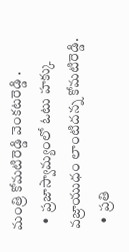మంత్రి కోమటిరెడ్డి వెంకటరెడ్డి .
  •  ప్రజాస్వామ్యంలో ఓటు హక్కు వజ్రాయుధం లాంటిదన్న కోమటిరెడ్డి.
  •  ప్రతి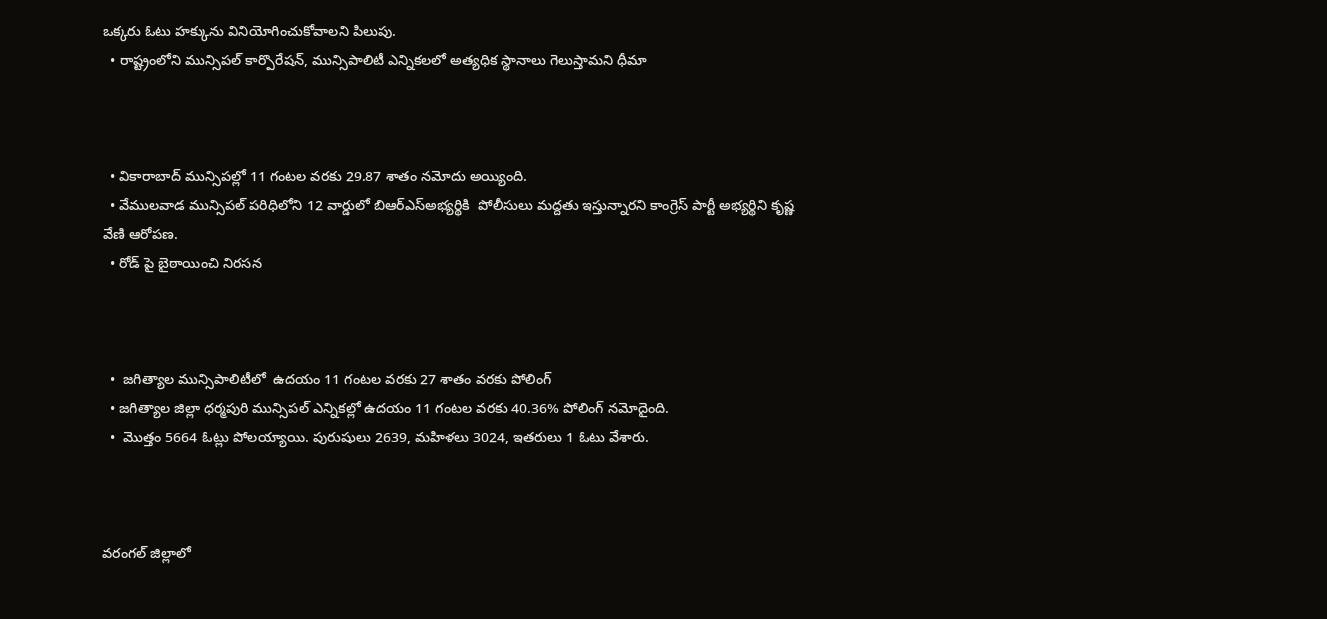ఒక్కరు ఓటు హక్కును వినియోగించుకోవాలని పిలుపు.
  • రాష్ట్రంలోని మున్సిపల్ కార్పొరేషన్, మున్సిపాలిటీ ఎన్నికలలో అత్యధిక స్థానాలు గెలుస్తామని ధీమా



  • వికారాబాద్ మున్సిపల్లో 11 గంటల వరకు 29.87 శాతం నమోదు అయ్యింది.
  • వేములవాడ మున్సిపల్ పరిధిలోని 12 వార్డులో బిఆర్ఎస్అభ్యర్థికి  పోలీసులు మద్దతు ఇస్తున్నారని కాంగ్రెస్ పార్టీ అభ్యర్థిని కృష్ణ వేణి ఆరోపణ.
  • రోడ్ పై బైఠాయించి నిరసన



  •  జగిత్యాల మున్సిపాలిటీలో  ఉదయం 11 గంటల వరకు 27 శాతం వరకు పోలింగ్
  • జగిత్యాల జిల్లా ధర్మపురి మున్సిపల్ ఎన్నికల్లో ఉదయం 11 గంటల వరకు 40.36% పోలింగ్ నమోదైంది.
  •  మొత్తం 5664 ఓట్లు పోలయ్యాయి. పురుషులు 2639, మహిళలు 3024, ఇతరులు 1 ఓటు వేశారు.



వరంగల్ జిల్లాలో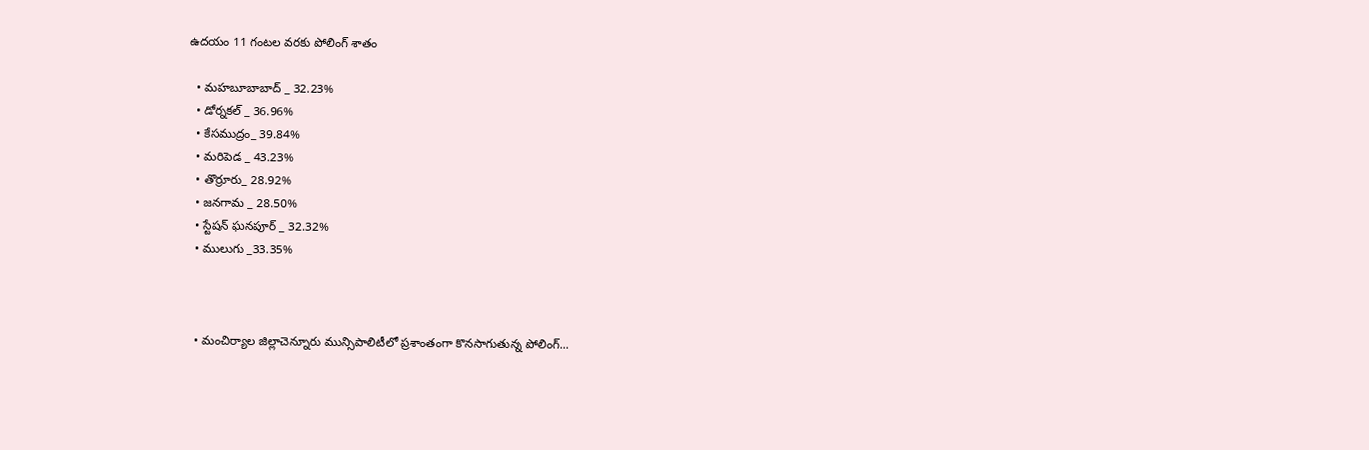ఉదయం 11 గంటల వరకు పోలింగ్‌ శాతం

  • మహబూబాబాద్ _ 32.23%
  • డోర్నకల్ _ 36.96%
  • కేసముద్రం_ 39.84%
  • మరిపెడ _ 43.23%
  • తొర్రూరు_ 28.92%
  • జనగామ _ 28.50%
  • స్టేషన్ ఘనపూర్ _ 32.32%
  • ములుగు _33.35%



  • మంచిర్యాల జిల్లాచెన్నూరు మున్సిపాలిటీలో ప్రశాంతంగా కొనసాగుతున్న పోలింగ్...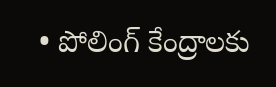• పోలింగ్ కేంద్రాలకు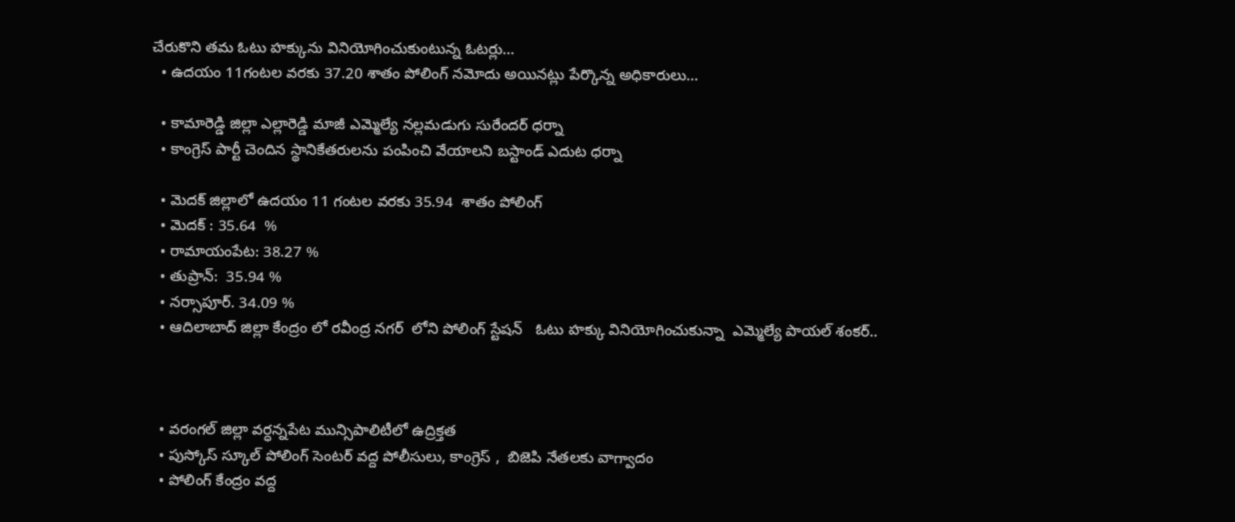చేరుకొని తమ ఓటు హక్కును వినియోగించుకుంటున్న ఓటర్లు...
  • ఉదయం 11గంటల వరకు 37.20 శాతం పోలింగ్ నమోదు అయినట్లు పేర్కొన్న అధికారులు...

  • కామారెడ్డి జిల్లా ఎల్లారెడ్డి మాజీ ఎమ్మెల్యే నల్లమడుగు సురేందర్ ధర్నా
  • కాంగ్రెస్ పార్టీ చెందిన స్థానికేతరులను పంపించి వేయాలని బస్టాండ్ ఎదుట ధర్నా

  • మెదక్ జిల్లాలో ఉదయం 11 గంటల వరకు 35.94  శాతం పోలింగ్
  • మెదక్ : 35.64  %
  • రామాయంపేట: 38.27 %
  • తుప్రాన్:  35.94 %
  • నర్సాపూర్. 34.09 %
  • ఆదిలాబాద్ జిల్లా కేంద్రం లో రవీంద్ర ‌నగర్  ‌లోని పోలింగ్ స్టేషన్   ‌ఓటు హక్కు వినియోగించుకున్నా  ఎమ్మెల్యే పాయల్ శంకర్..



  • వరంగల్ జిల్లా వర్ధన్నపేట మున్సిపాలిటీలో ఉద్రిక్తత
  • పుస్కోస్ స్కూల్ పోలింగ్ సెంటర్ వద్ద పోలీసులు, కాంగ్రెస్ ,  బిజెపి నేతలకు వాగ్వాదం
  • పోలింగ్ కేంద్రం వద్ద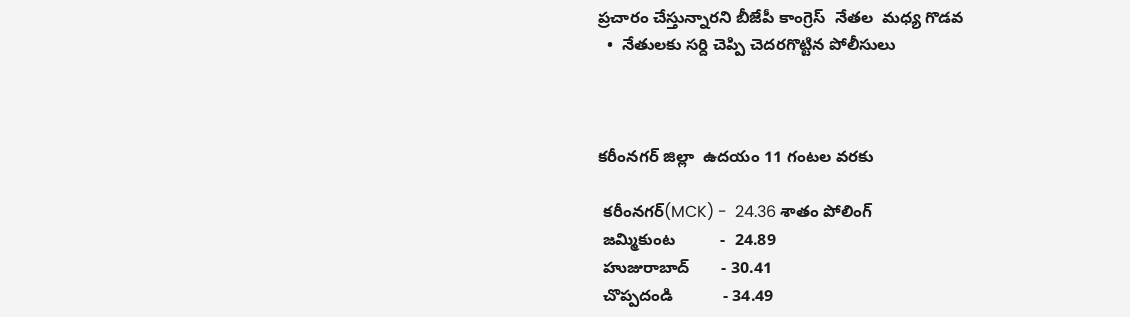ప్రచారం చేస్తున్నారని బీజేపీ కాంగ్రెస్  నేతల  మధ్య గొడవ
  •  నేతులకు సర్ది చెప్పి చెదరగొట్టిన పోలీసులు



కరీంనగర్ జిల్లా  ఉదయం 11 గంటల వరకు

 కరీంనగర్(MCK) -  24.36 శాతం పోలింగ్
 జమ్మికుంట          -  24.89
 హుజురాబాద్       - 30.41
 చొప్పదండి           - 34.49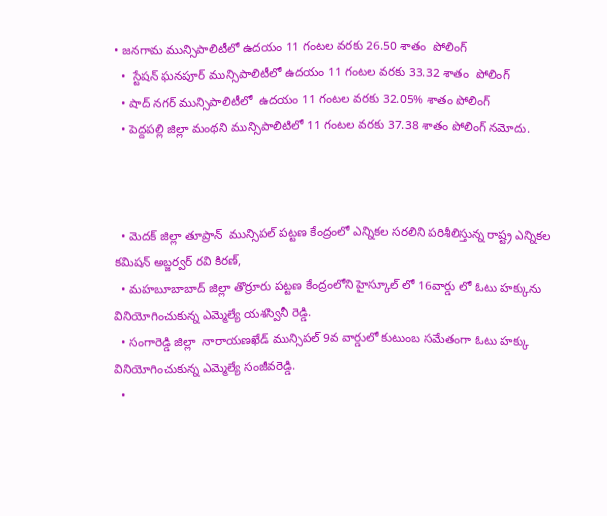• జనగామ మున్సిపాలిటీలో ఉదయం 11 గంటల వరకు 26.50 శాతం  పోలింగ్
  •  స్టేషన్ ఘనపూర్ మున్సిపాలిటీలో ఉదయం 11 గంటల వరకు 33.32 శాతం  పోలింగ్
  • షాద్ నగర్ మున్సిపాలిటీలో  ఉదయం 11 గంటల వరకు 32.05% శాతం పోలింగ్
  • పెద్దపల్లి జిల్లా మంథని మున్సిపాలిటిలో 11 గంటల వరకు 37.38 శాతం పోలింగ్ నమోదు.



  • మెదక్ జిల్లా తూప్రాన్  మున్సిపల్ పట్టణ కేంద్రంలో ఎన్నికల సరలిని పరిశీలిస్తున్న రాష్ట్ర ఎన్నికల కమిషన్ అబ్జర్వర్ రవి కిరణ్,
  • మహబూబాబాద్ జిల్లా తొర్రూరు పట్టణ కేంద్రంలోని హైస్కూల్ లో 16వార్డు లో ఓటు హక్కును వినియోగించుకున్న ఎమ్మెల్యే యశస్వినీ రెడ్డి.
  • సంగారెడ్డి జిల్లా  నారాయణఖేడ్ మున్సిపల్ 9వ వార్డులో కుటుంబ సమేతంగా ఓటు హక్కు వినియోగించుకున్న ఎమ్మెల్యే సంజీవరెడ్డి.
  •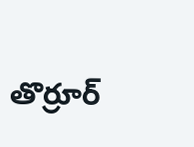తొర్రూర్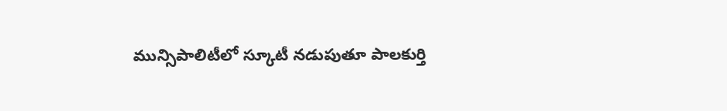మున్సిపాలిటీలో స్కూటీ నడుపుతూ పాలకుర్తి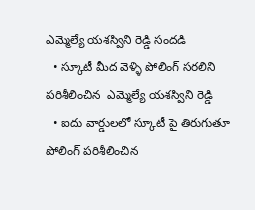ఎమ్మెల్యే యశస్విని రెడ్డి సందడి
  • స్కూటీ మీద వెళ్ళి పోలింగ్ సరలిని పరిశీలించిన  ఎమ్మెల్యే యశస్విని రెడ్డి
  • ఐదు వార్డులలో స్కూటీ పై తిరుగుతూ పోలింగ్ పరిశీలించిన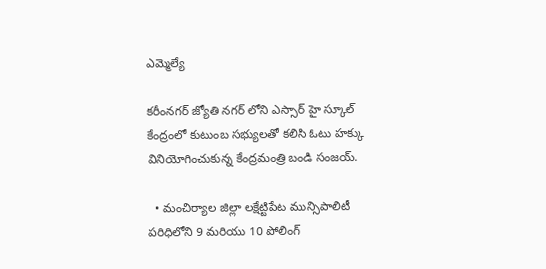ఎమ్మెల్యే

కరీంనగర్ జ్యోతి నగర్ లోని ఎస్సార్ హై స్కూల్ కేంద్రంలో కుటుంబ సభ్యులతో కలిసి ఓటు హక్కు వినియోగించుకున్న కేంద్రమంత్రి బండి సంజయ్.

  • మంచిర్యాల జిల్లా లక్షేట్టిపేట మున్సిపాలిటీ పరిధిలోని 9 మరియు 10 పోలింగ్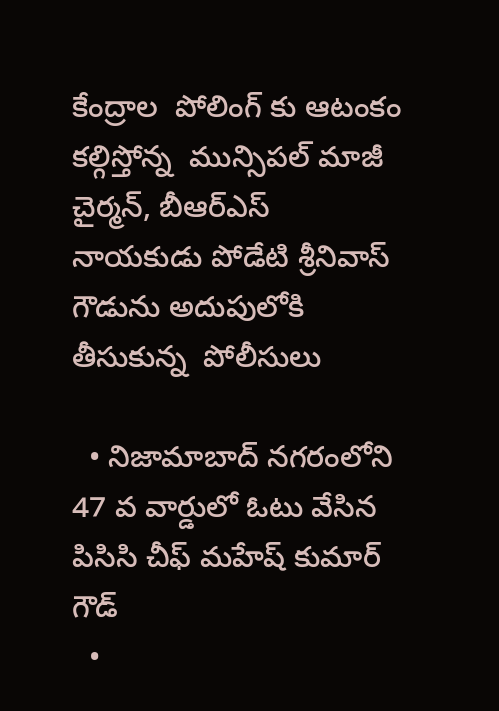కేంద్రాల  పోలింగ్ కు ఆటంకం కల్గిస్తోన్న  మున్సిపల్ మాజీ చైర్మన్, బీఆర్ఎస్  నాయకుడు పోడేటి శ్రీనివాస్ గౌడును అదుపులోకి తీసుకున్న  పోలీసులు

  • నిజామాబాద్ నగరంలోని 47 వ వార్డులో ఓటు వేసిన పిసిసి చీఫ్ మహేష్ కుమార్ గౌడ్
  •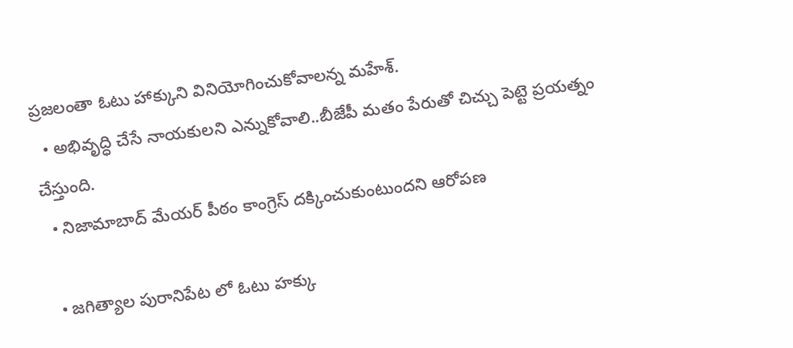ప్రజలంతా ఓటు హాక్కుని వినియోగించుకోవాలన్న మహేశ్.
  • అభివృద్ధి చేసే నాయకులని ఎన్నుకోవాలి..బీజేపీ మతం పేరుతో చిచ్చు పెట్టె ప్రయత్నం చేస్తుంది.
  • నిజామాబాద్ మేయర్ పీఠం కాంగ్రెస్ దక్కించుకుంటుందని ఆరోపణ

  • జగిత్యాల పురానిపేట లో ఓటు హక్కు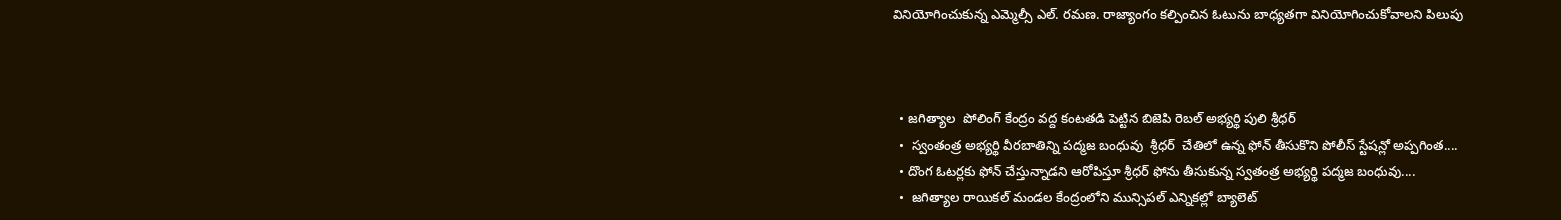వినియోగించుకున్న ఎమ్మెల్సీ ఎల్. రమణ. రాజ్యాంగం కల్పించిన ఓటును బాధ్యతగా వినియోగించుకోవాలని పిలుపు



  • జగిత్యాల  పోలింగ్ కేంద్రం వద్ద కంటతడి పెట్టిన బిజెపి రెబల్ అభ్యర్థి పులి శ్రీధర్
  •  స్వంతంత్ర అభ్యర్థి వీరబాతిన్ని పద్మజ బంధువు  శ్రీధర్  చేతిలో ఉన్న ఫోన్ తీసుకొని పోలీస్ స్టేషన్లో అప్పగింత....
  • దొంగ ఓటర్లకు ఫోన్ చేస్తున్నాడని ఆరోపిస్తూ శ్రీధర్ ఫోను తీసుకున్న స్వతంత్ర అభ్యర్థి పద్మజ బంధువు....
  •  జగిత్యాల రాయికల్ మండల కేంద్రంలోని మున్సిపల్ ఎన్నికల్లో బ్యాలెట్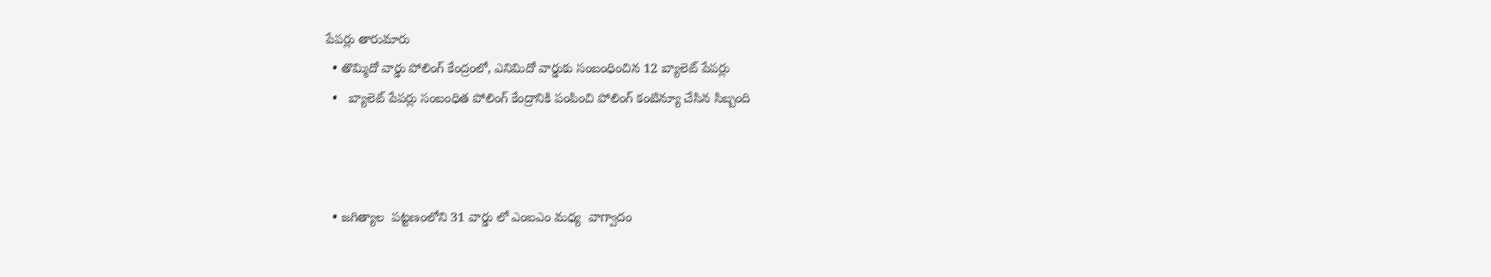పేపర్లు తారుమారు
  • తొమ్మిదో వార్డు పోలింగ్ కేంద్రంలో, ఎనిమిదో వార్డుకు సంబంధించిన 12 బ్యాలెట్ పేపర్లు
  •   బ్యాలెట్ పేపర్లు సంబంధిత పోలింగ్ కేంద్రానికి పంపించి పోలింగ్ కంటిన్యూ చేసిన సిబ్బంది



  • జగిత్యాల  పట్టణంలోని 31 వార్డు లో ఎంఐఎం మధ్య  వాగ్వాదం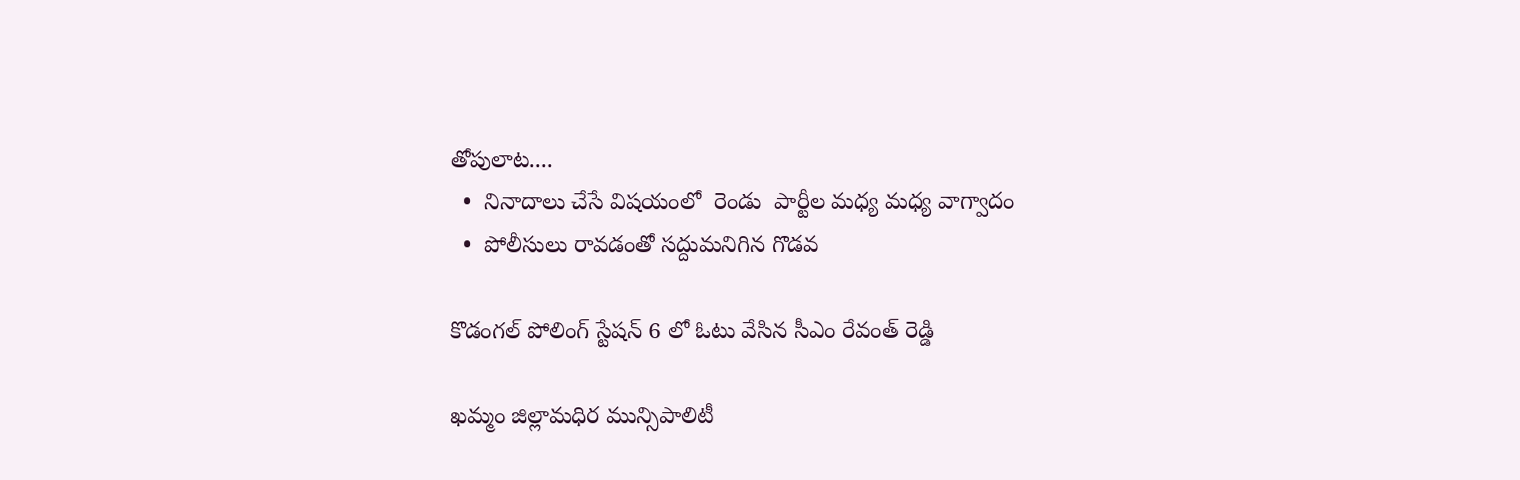తోపులాట....
  •  నినాదాలు చేసే విషయంలో  రెండు  పార్టీల మధ్య మధ్య వాగ్వాదం
  •  పోలీసులు రావడంతో సద్దుమనిగిన గొడవ

కొడంగల్ పోలింగ్ స్టేషన్ 6 లో ఓటు వేసిన సీఎం రేవంత్ రెడ్డి

ఖమ్మం జిల్లామధిర మున్సిపాలిటీ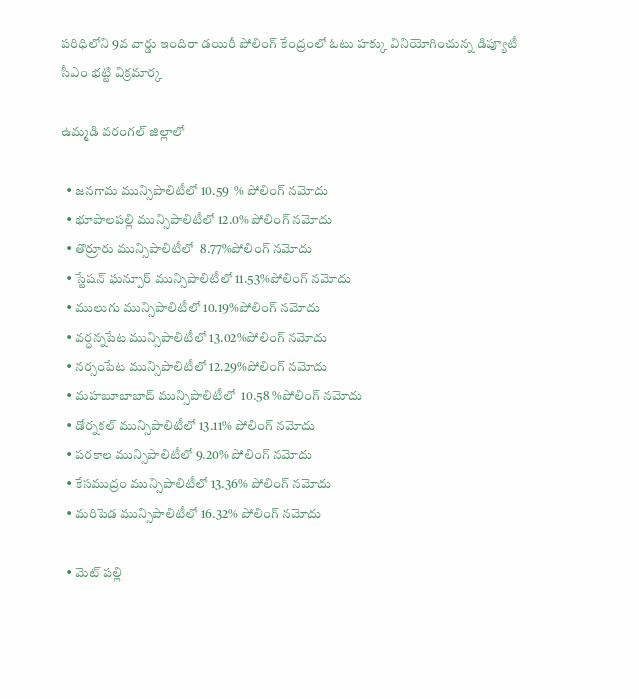పరిధిలోని 9వ వార్డు ఇందిరా డయిరీ పోలింగ్ కేంద్రంలో ఓటు హక్కు వినియోగించున్న డిప్యూటీ సీఎం భట్టి విక్రమార్క

ఉమ్మడి వరంగల్ జిల్లాలో

  • జనగామ మున్సిపాలిటీలో 10.59  % పోలింగ్ నమోదు
  • భూపాలపల్లి మున్సిపాలిటీలో 12.0% పోలింగ్ నమోదు
  • తొర్రూరు మున్సిపాలిటీలో  8.77%పోలింగ్ నమోదు
  • స్టేషన్ ఘన్పూర్ మున్సిపాలిటీలో 11.53%పోలింగ్ నమోదు
  • ములుగు మున్సిపాలిటీలో 10.19%పోలింగ్ నమోదు
  • వర్ధన్నపేట మున్సిపాలిటీలో 13.02%పోలింగ్ నమోదు
  • నర్సంపేట మున్సిపాలిటీలో 12.29%పోలింగ్ నమోదు
  • మహబూబాబాద్ మున్సిపాలిటీలో  10.58 %పోలింగ్ నమోదు
  • డోర్నకల్ మున్సిపాలిటీలో 13.11% పోలింగ్ నమోదు
  • పరకాల మున్సిపాలిటీలో 9.20% పోలింగ్ నమోదు
  • కేసముద్రం మున్సిపాలిటీలో 13.36% పోలింగ్ నమోదు
  • మరిపెడ మున్సిపాలిటీలో 16.32% పోలింగ్ నమోదు

  • మెట్ పల్లి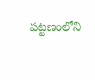పట్టణంలోని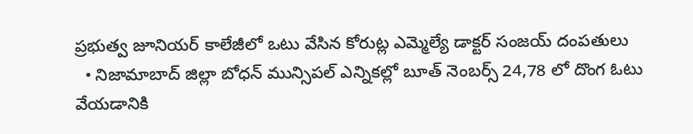ప్రభుత్వ జూనియర్ కాలేజీలో ఒటు వేసిన కోరుట్ల ఎమ్మెల్యే డాక్టర్ సంజయ్ దంపతులు
  • నిజామాబాద్ జిల్లా బోధన్ మున్సిపల్ ఎన్నికల్లో బూత్ నెంబర్స్ 24,78 లో దొంగ ఓటు వేయడానికి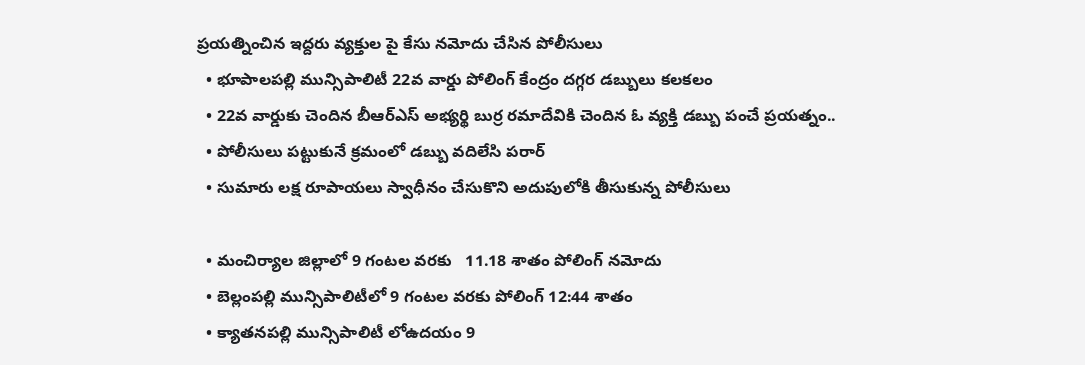ప్రయత్నించిన ఇద్దరు వ్యక్తుల పై కేసు నమోదు చేసిన పోలీసులు
  • భూపాలపల్లి మున్సిపాలిటీ 22వ వార్డు పోలింగ్ కేంద్రం దగ్గర డబ్బులు కలకలం
  • 22వ వార్డుకు చెందిన బీఆర్ఎస్ అభ్యర్థి బుర్ర రమాదేవికి చెందిన ఓ వ్యక్తి డబ్బు పంచే ప్రయత్నం..
  • పోలీసులు పట్టుకునే క్రమంలో డబ్బు వదిలేసి పరార్
  • సుమారు లక్ష రూపాయలు స్వాధీనం చేసుకొని అదుపులోకి తీసుకున్న పోలీసులు

  • మంచిర్యాల జిల్లాలో 9 గంటల వరకు   11.18 శాతం పోలింగ్ నమోదు
  • బెల్లంపల్లి మున్సిపాలిటీలో 9 గంటల వరకు పోలింగ్ 12:44 శాతం
  • క్యాతనపల్లి మున్సిపాలిటీ లోఉదయం 9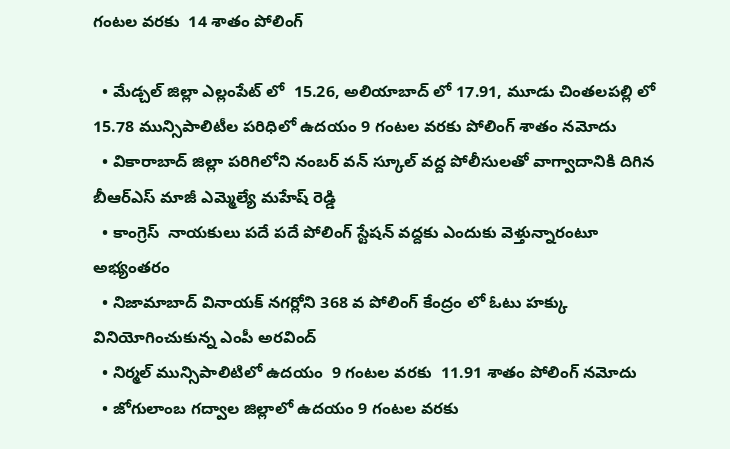గంటల వరకు  14 శాతం పోలింగ్

  • మేడ్చల్ జిల్లా ఎల్లంపేట్ లో  15.26, అలియాబాద్ లో 17.91, మూడు చింతలపల్లి లో  15.78 మున్సిపాలిటీల పరిధిలో ఉదయం 9 గంటల వరకు పోలింగ్ శాతం నమోదు
  • వికారాబాద్ జిల్లా పరిగిలోని నంబర్ వన్ స్కూల్ వద్ద పోలీసులతో వాగ్వాదానికి దిగిన బీఆర్ఎస్ మాజీ ఎమ్మెల్యే మహేష్ రెడ్డి
  • కాంగ్రెస్  నాయకులు పదే పదే పోలింగ్ స్టేషన్ వద్దకు ఎందుకు వెళ్తున్నారంటూ అభ్యంతరం
  • నిజామాబాద్ వినాయక్ నగర్లోని 368 వ పోలింగ్ కేంద్రం లో ఓటు హక్కు వినియోగించుకున్న ఎంపీ అరవింద్
  • నిర్మల్ మున్సిపాలిటిలో ఉదయం  9 గంటల వరకు  11.91 శాతం పోలింగ్ నమోదు
  • జోగులాంబ గద్వాల జిల్లాలో ఉదయం 9 గంటల వరకు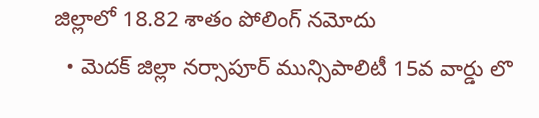జిల్లాలో 18.82 శాతం పోలింగ్ నమోదు
  • మెదక్ జిల్లా నర్సాపూర్ మున్సిపాలిటీ 15వ వార్డు లొ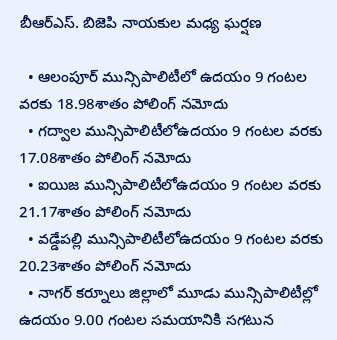బీఆర్ఎస్. బిజెపి నాయకుల మధ్య ఘర్షణ

  • ఆలంపూర్ మున్సిపాలిటీలో ఉదయం 9 గంటల వరకు 18.98శాతం పోలింగ్ నమోదు
  • గద్వాల మున్సిపాలిటీలోఉదయం 9 గంటల వరకు 17.08శాతం పోలింగ్ నమోదు
  • ఐయిజ మున్సిపాలిటీలోఉదయం 9 గంటల వరకు 21.17శాతం పోలింగ్ నమోదు
  • వడ్డేపల్లి మున్సిపాలిటీలోఉదయం 9 గంటల వరకు 20.23శాతం పోలింగ్ నమోదు
  • నాగర్ కర్నూలు జిల్లాలో మూడు మున్సిపాలిటీల్లో ఉదయం 9.00 గంటల సమయానికి సగటున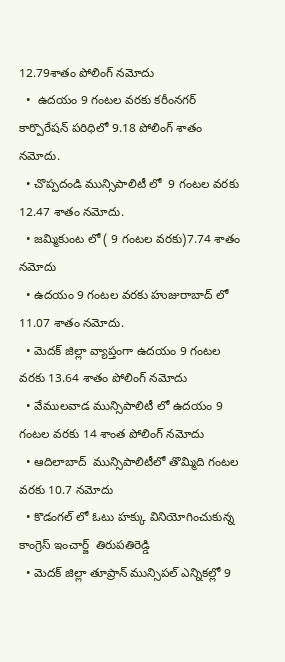12.79శాతం పోలింగ్ నమోదు
  •  ఉదయం 9 గంటల వరకు కరీంనగర్ కార్పొరేషన్ పరిధిలో 9.18 పోలింగ్ శాతం నమోదు.
  • చొప్పదండి మున్సిపాలిటీ లో  9 గంటల వరకు 12.47 శాతం నమోదు.
  • జమ్మికుంట లో ( 9 గంటల వరకు)7.74 శాతం నమోదు
  • ఉదయం 9 గంటల వరకు హుజురాబాద్ లో 11.07 శాతం నమోదు.
  • మెదక్ జిల్లా వ్యాప్తంగా ఉదయం 9 గంటల వరకు 13.64 శాతం పోలింగ్ నమోదు
  • వేములవాడ మున్సిపాలిటీ లో ఉదయం 9 గంటల వరకు 14 శాంత పోలింగ్ నమోదు
  • ఆదిలాబాద్  మున్సిపాలిటీలో తొమ్మిది గంటల వరకు 10.7 నమోదు
  • కొడంగల్ లో ఓటు హక్కు వినియోగించుకున్న కాంగ్రెస్ ఇంచార్జ్  తిరుపతిరెడ్డి
  • మెదక్ జిల్లా తూప్రాన్ మున్సిపల్ ఎన్నికల్లో 9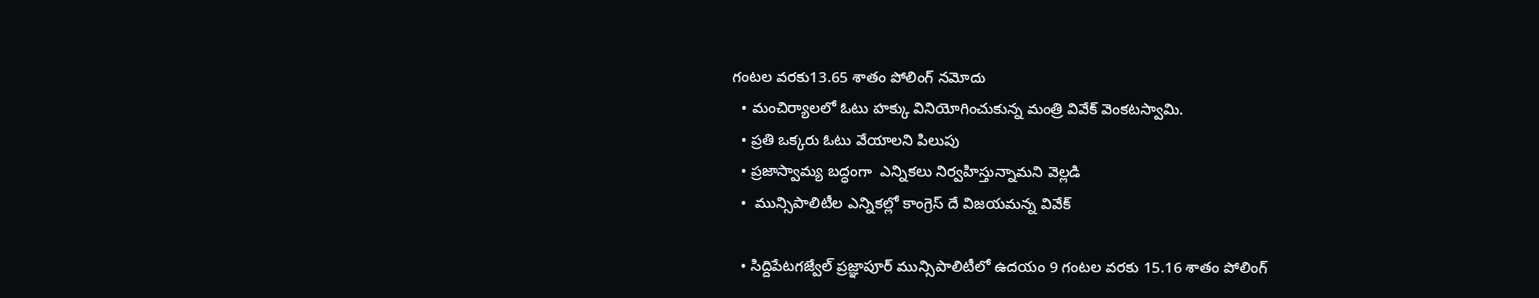గంటల వరకు13.65 శాతం పోలింగ్ నమోదు
  • మంచిర్యాలలో ఓటు హక్కు వినియోగించుకున్న మంత్రి వివేక్ వెంకటస్వామి.
  • ప్రతి ఒక్కరు ఓటు వేయాలని పిలుపు
  • ప్రజాస్వామ్య బద్ధంగా  ఎన్నికలు నిర్వహిస్తున్నామని వెల్లడి
  •  మున్సిపాలిటీల ఎన్నికల్లో కాంగ్రెస్ దే విజయమన్న వివేక్

  • సిద్దిపేటగజ్వేల్ ప్రజ్ఞాపూర్ మున్సిపాలిటీలో ఉదయం 9 గంటల వరకు 15.16 శాతం పోలింగ్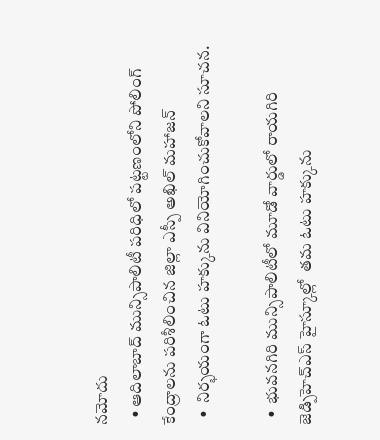నమోదు
  • ఆదిలాబాద్ మున్సిపాలిటీ పరిధిలో పట్టణంలోని పోలింగ్ కేంద్రాలను పరిశీలించిన జిల్లా ఎస్పీ అఖిల్ మహాజన్
  •  నిర్భయంగా ఓటు హక్కును వినియోగించుకోవాలని సూచన.

  •  భువనగిరి మున్సిపాలిటీలో మూడో వార్డులో రాయగిరి జెడ్పిహెచ్ఎస్ హైస్కూల్లో  తమ ఓటు హక్కును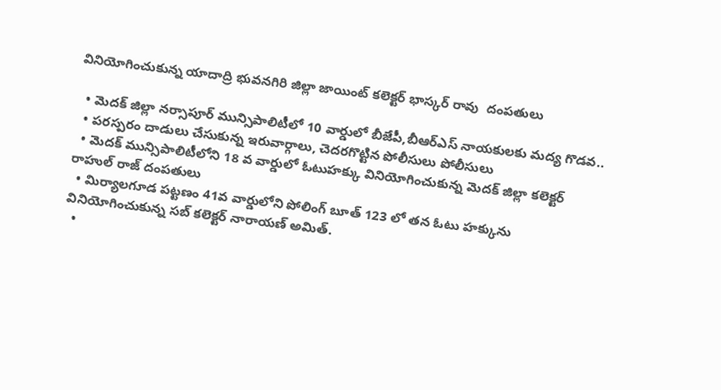వినియోగించుకున్న యాదాద్రి భువనగిరి జిల్లా జాయింట్ కలెక్టర్ భాస్కర్ రావు  దంపతులు

  • మెదక్ జిల్లా నర్సాపూర్ మున్సిపాలిటీలో 10 వార్డులో బీజేపీ,బీఆర్ఎస్ నాయకులకు మద్య గొడవ..
  • పరస్పరం దాడులు చేసుకున్న ఇరువార్గాలు, చెదరగొట్టిన పోలీసులు పోలీసులు
  • మెదక్ మున్సిపాలిటీలోని 18 వ వార్డులో ఓటుహక్కు వినియోగించుకున్న మెదక్ జిల్లా కలెక్టర్ రాహుల్ రాజ్ దంపతులు
  • మిర్యాలగూడ పట్టణం 41వ వార్డులోని పోలింగ్ బూత్ 123 లో తన ఓటు హక్కును వినియోగించుకున్న సబ్ కలెక్టర్ నారాయణ్ అమిత్.
  •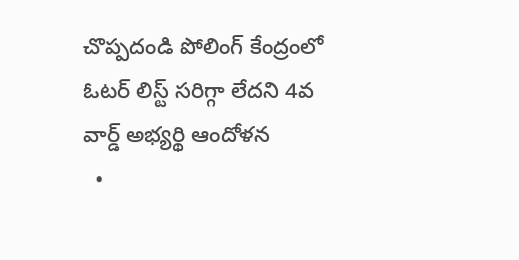చొప్పదండి పోలింగ్ కేంద్రంలో ఓటర్ లిస్ట్ సరిగ్గా లేదని 4వ వార్డ్ అభ్యర్థి ఆందోళన
  •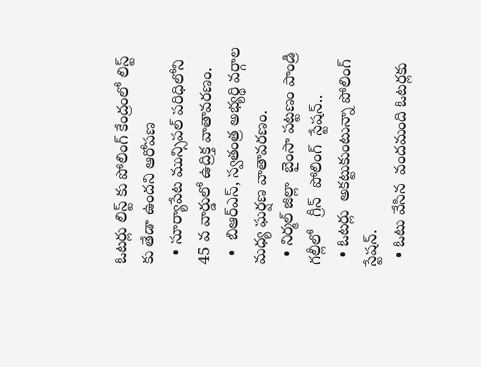ఓటర్లు లిస్ట్ కు పోలింగ్ కేంద్రంలో లిస్ట్ కు తేడా ఉందని ఆరోపణ
  • సూర్యాపేట మున్సిపల్ పరిధిలోని 45 వ వార్డులో ఉద్రిక్త వాతావరణం.
  •  బిఆర్ఎస్, స్వతంత్ర అభ్యర్థి వర్గాల మధ్య ఘర్షణ వాతావరణం.
  • నిర్మల్ జిల్లా  బైంసా పట్టణం పాండ్రి గల్లీలో   గ్రీన్  పోలింగ్  స్టేషన్..
  • ఓటర్లు  అకట్టుకుంటున్నా పోలింగ్ స్టేషన్.
  • ఓటు వేసిన  వందమంది ఓటర్లకు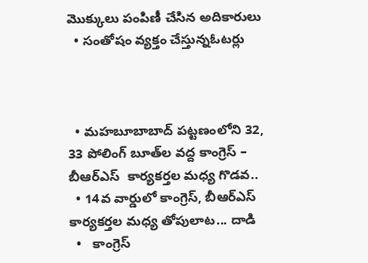మొక్కులు పంపిణీ చేసిన అదికారులు
  • సంతోషం వ్యక్తం చేస్తున్నఓటర్లు



  • మహబూబాబాద్ పట్టణంలోని 32, 33 పోలింగ్ బూత్‌ల వద్ద కాంగ్రెస్ – బీఆర్‌ఎస్  కార్యకర్తల మధ్య గొడవ..
  • 14వ వార్డులో కాంగ్రెస్, బీఆర్‌ఎస్ కార్యకర్తల మధ్య తోపులాట... దాడి
  •   కాంగ్రెస్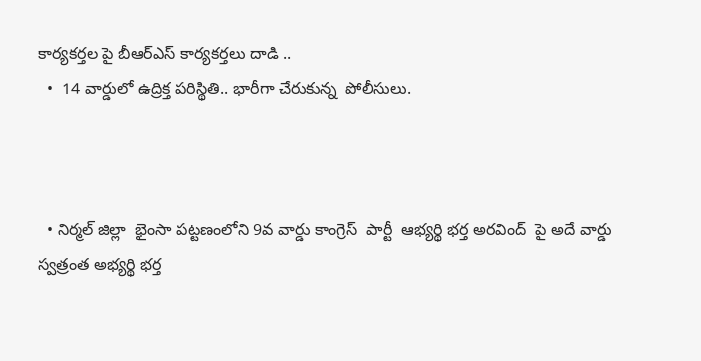కార్యకర్తల పై బీఆర్ఎస్ కార్యకర్తలు దాడి ..
  •  14 వార్డులో ఉద్రిక్త పరిస్థితి.. భారీగా చేరుకున్న  పోలీసులు.



  • నిర్మల్ జిల్లా  భైంసా పట్టణంలోని 9వ వార్డు కాంగ్రెస్  పార్టీ  ఆభ్యర్థి భర్త అరవింద్  పై అదే వార్డు స్వత్రంత అభ్యర్థి భర్త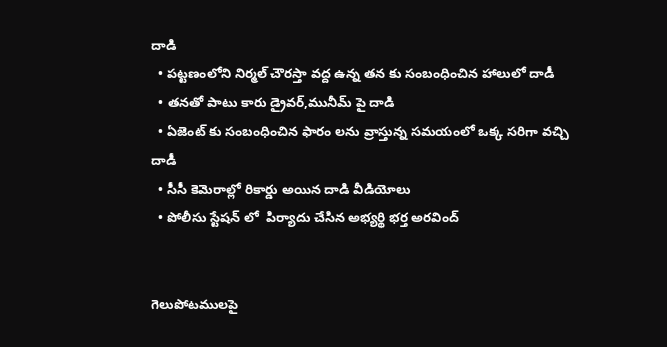దాడి
  • పట్టణంలోని నిర్మల్ చౌరస్తా వద్ద ఉన్న తన కు సంబంధించిన హాలులో దాడీ
  • తనతో పాటు కారు డ్రైవర్,మునీమ్ పై దాడి
  • ఏజెంట్ కు సంబంధించిన ఫారం లను వ్రాస్తున్న సమయంలో ఒక్క సరిగా వచ్చి దాడీ
  • సీసీ కెమెరాల్లో రికార్డు అయిన దాడి వీడియోలు
  • పోలీసు స్టేషన్ లో  పిర్యాదు చేసిన అభ్యర్థి భర్త అరవింద్


గెలుపోటములపై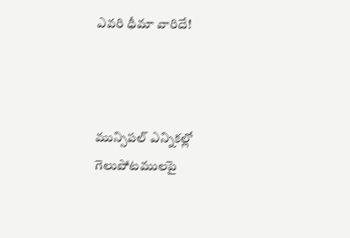ఎవరి ధీమా వారిదే!



మున్సిపల్ ఎన్నికల్లో గెలుపోటములపై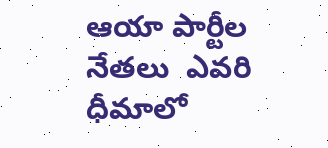ఆయా పార్టీల నేతలు  ఎవరి ధీమాలో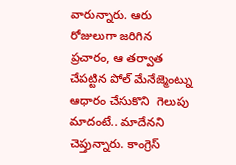వారున్నారు. ఆరు రోజులుగా జరిగిన ప్రచారం, ఆ తర్వాత చేపట్టిన పోల్ మేనేజ్మెంట్ను ఆధారం చేసుకొని  గెలుపు మాదంటే.. మాదేనని చెప్తున్నారు. కాంగ్రెస్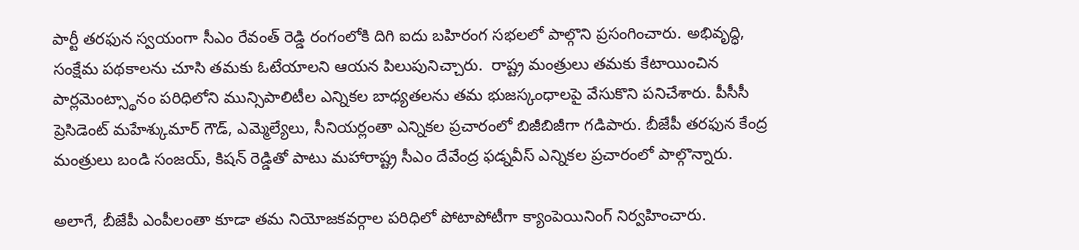పార్టీ తరఫున స్వయంగా సీఎం రేవంత్ రెడ్డి రంగంలోకి దిగి ఐదు బహిరంగ సభలలో పాల్గొని ప్రసంగించారు. అభివృద్ధి, సంక్షేమ పథకాలను చూసి తమకు ఓటేయాలని ఆయన పిలుపునిచ్చారు.  రాష్ట్ర మంత్రులు తమకు కేటాయించిన పార్లమెంట్స్థానం పరిధిలోని మున్సిపాలిటీల ఎన్నికల బాధ్యతలను తమ భుజస్కంధాలపై వేసుకొని పనిచేశారు. పీసీసీ ప్రెసిడెంట్ మహేశ్కుమార్ గౌడ్, ఎమ్మెల్యేలు, సీనియర్లంతా ఎన్నికల ప్రచారంలో బిజీబిజీగా గడిపారు. బీజేపీ తరఫున కేంద్ర మంత్రులు బండి సంజయ్, కిషన్ రెడ్డితో పాటు మహారాష్ట్ర సీఎం దేవేంద్ర ఫడ్నవీస్ ఎన్నికల ప్రచారంలో పాల్గొన్నారు.

అలాగే, బీజేపీ ఎంపీలంతా కూడా తమ నియోజకవర్గాల పరిధిలో పోటాపోటీగా క్యాంపెయినింగ్ నిర్వహించారు.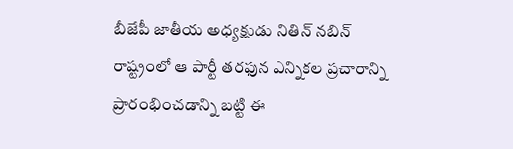బీజేపీ జాతీయ అధ్యక్షుడు నితిన్ నబిన్ రాష్ట్రంలో ఆ పార్టీ తరఫున ఎన్నికల ప్రచారాన్ని ప్రారంభించడాన్ని బట్టి ఈ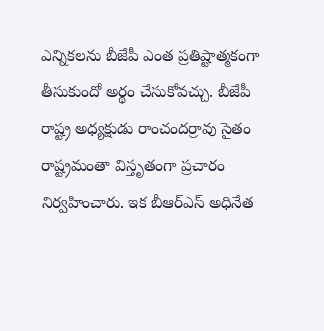ఎన్నికలను బీజేపీ ఎంత ప్రతిష్టాత్మకంగా తీసుకుందో అర్థం చేసుకోవచ్చు. బీజేపీ రాష్ట్ర అధ్యక్షుడు రాంచందర్రావు సైతం రాష్ట్రమంతా విస్తృతంగా ప్రచారం నిర్వహించారు. ఇక బీఆర్ఎస్ అధినేత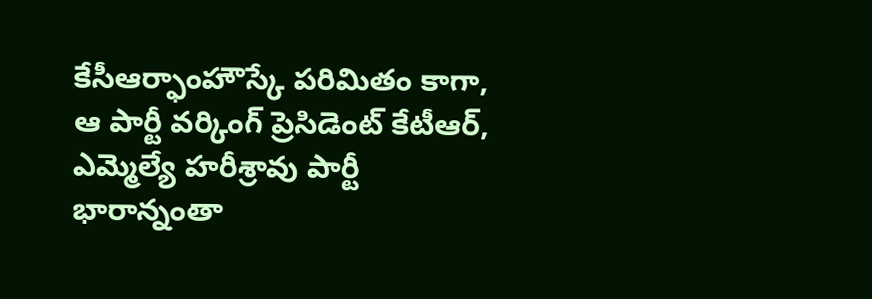కేసీఆర్ఫాంహౌస్కే పరిమితం కాగా, ఆ పార్టీ వర్కింగ్ ప్రెసిడెంట్ కేటీఆర్, ఎమ్మెల్యే హరీశ్రావు పార్టీ భారాన్నంతా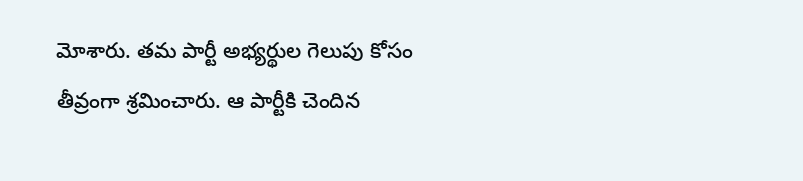మోశారు. తమ పార్టీ అభ్యర్థుల గెలుపు కోసం తీవ్రంగా శ్రమించారు. ఆ పార్టీకి చెందిన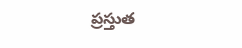ప్రస్తుత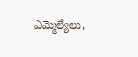ఎమ్మెల్యేలు,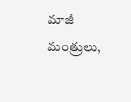మాజీ మంత్రులు,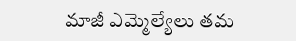మాజీ ఎమ్మెల్యేలు తమ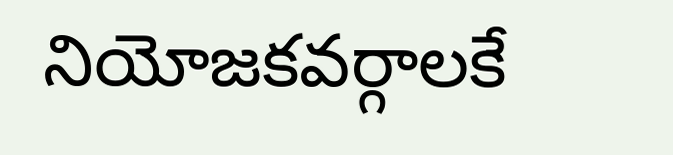నియోజకవర్గాలకే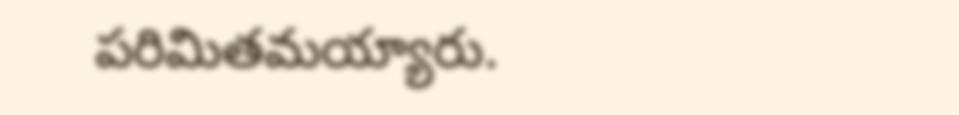పరిమితమయ్యారు.